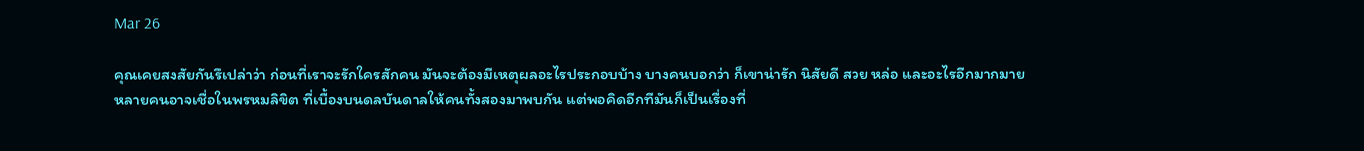Mar 26

คุณเคยสงสัยกันรึเปล่าว่า ก่อนที่เราจะรักใครสักคน มันจะต้องมีเหตุผลอะไรประกอบบ้าง บางคนบอกว่า ก็เขาน่ารัก นิสัยดี สวย หล่อ และอะไรอีกมากมาย หลายคนอาจเชื่อในพรหมลิขิต ที่เบื้องบนดลบันดาลให้คนทั้งสองมาพบกัน แต่พอคิดอีกทีมันก็เป็นเรื่องที่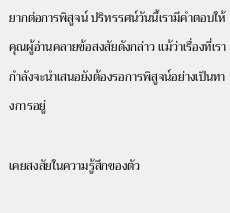ยากต่อการพิสูจน์ ปริทรรศน์วันนี้เรามีคำตอบให้คุณผู้อ่านคลายข้อสงสัยดังกล่าว แม้ว่าเรื่องที่เรากำลังจะนำเสนอยังต้องรอการพิสูจน์อย่างเป็นทางการอยู่

เคยสงสัยในความรู้สึกของตัว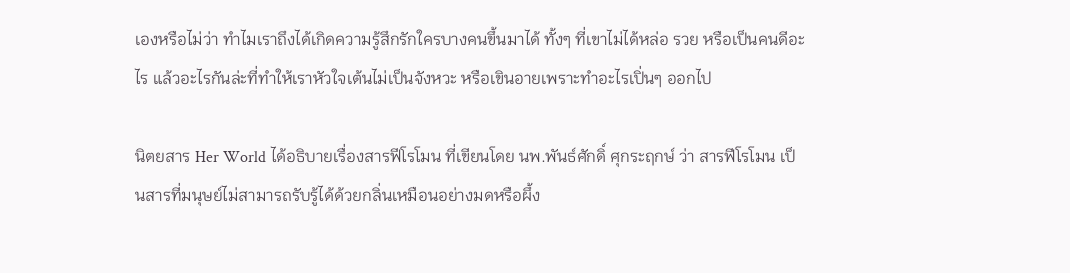เองหรือไม่ว่า ทำไมเราถึงได้เกิดความรู้สึกรักใครบางคนขึ้นมาได้ ทั้งๆ ที่เขาไม่ได้หล่อ รวย หรือเป็นคนดีอะไร แล้วอะไรกันล่ะที่ทำให้เราหัวใจเต้นไม่เป็นจังหวะ หรือเขินอายเพราะทำอะไรเปิ่นๆ ออกไป

นิตยสาร Her World ได้อธิบายเรื่องสารฟีโรโมน ที่เขียนโดย นพ.พันธ์ศักดิ์ ศุกระฤกษ์ ว่า สารฟีโรโมน เป็นสารที่มนุษย์ไม่สามารถรับรู้ได้ด้วยกลิ่นเหมือนอย่างมดหรือผึ้ง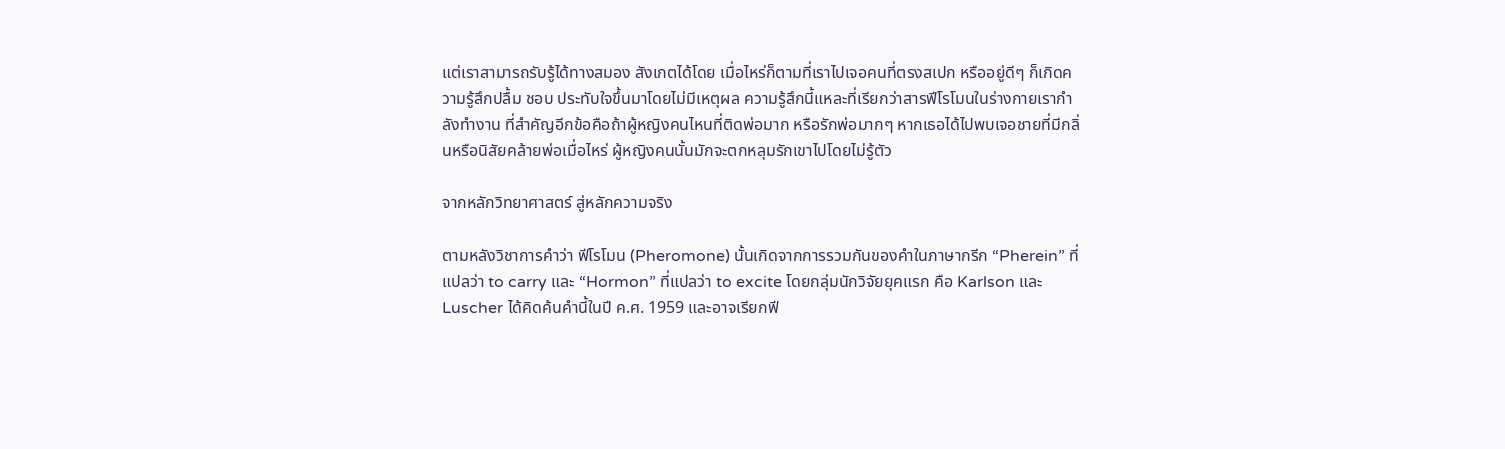แต่เราสามารถรับรู้ได้ทางสมอง สังเกตได้โดย เมื่อไหร่ก็ตามที่เราไปเจอคนที่ตรงสเปก หรืออยู่ดีๆ ก็เกิดความรู้สึกปลื้ม ชอบ ประทับใจขึ้นมาโดยไม่มีเหตุผล ความรู้สึกนี้แหละที่เรียกว่าสารฟีโรโมนในร่างกายเรากำลังทำงาน ที่สำคัญอีกข้อคือถ้าผู้หญิงคนไหนที่ติดพ่อมาก หรือรักพ่อมากๆ หากเธอได้ไปพบเจอชายที่มีกลิ่นหรือนิสัยคล้ายพ่อเมื่อไหร่ ผู้หญิงคนนั้นมักจะตกหลุมรักเขาไปโดยไม่รู้ตัว

จากหลักวิทยาศาสตร์ สู่หลักความจริง

ตามหลังวิชาการคำว่า ฟีโรโมน (Pheromone) นั้นเกิดจากการรวมกันของคำในภาษากรีก “Pherein” ที่แปลว่า to carry และ “Hormon” ที่แปลว่า to excite โดยกลุ่มนักวิจัยยุคแรก คือ Karlson และ Luscher ได้คิดค้นคำนี้ในปี ค.ศ. 1959 และอาจเรียกฟี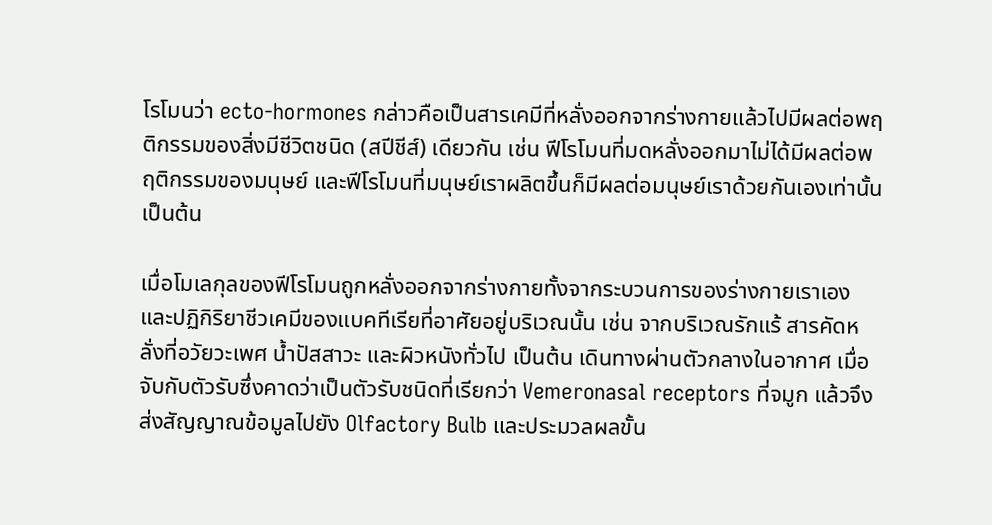โรโมนว่า ecto-hormones กล่าวคือเป็นสารเคมีที่หลั่งออกจากร่างกายแล้วไปมีผลต่อพฤติกรรมของสิ่งมีชีวิตชนิด (สปีชีส์) เดียวกัน เช่น ฟีโรโมนที่มดหลั่งออกมาไม่ได้มีผลต่อพฤติกรรมของมนุษย์ และฟีโรโมนที่มนุษย์เราผลิตขึ้นก็มีผลต่อมนุษย์เราด้วยกันเองเท่านั้น เป็นต้น

เมื่อโมเลกุลของฟีโรโมนถูกหลั่งออกจากร่างกายทั้งจากระบวนการของร่างกายเราเองและปฏิกิริยาชีวเคมีของแบคทีเรียที่อาศัยอยู่บริเวณนั้น เช่น จากบริเวณรักแร้ สารคัดหลั่งที่อวัยวะเพศ น้ำปัสสาวะ และผิวหนังทั่วไป เป็นต้น เดินทางผ่านตัวกลางในอากาศ เมื่อจับกับตัวรับซึ่งคาดว่าเป็นตัวรับชนิดที่เรียกว่า Vemeronasal receptors ที่จมูก แล้วจึงส่งสัญญาณข้อมูลไปยัง Olfactory Bulb และประมวลผลขั้น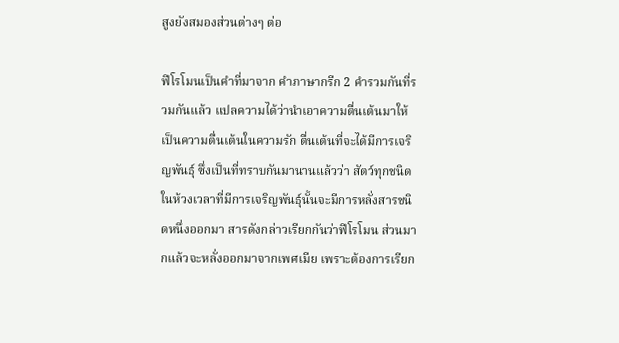สูงยังสมองส่วนต่างๆ ต่อ

ฟีโรโมนเป็นคำที่มาจาก คำภาษากรีก 2 คำรวมกันที่รวมกันแล้ว แปลความได้ว่านำเอาความตื่นเต้นมาให้ เป็นความตื่นเต้นในความรัก ตื่นเต้นที่จะได้มีการเจริญพันธุ์ ซึ่งเป็นที่ทราบกันมานานแล้วว่า สัตว์ทุกชนิดในห้วงเวลาที่มีการเจริญพันธุ์นั้นจะมีการหลั่งสารชนิดหนึ่งออกมา สารดังกล่าวเรียกกันว่าฟีโรโมน ส่วนมากแล้วจะหลั่งออกมาจากเพศเมีย เพราะต้องการเรียก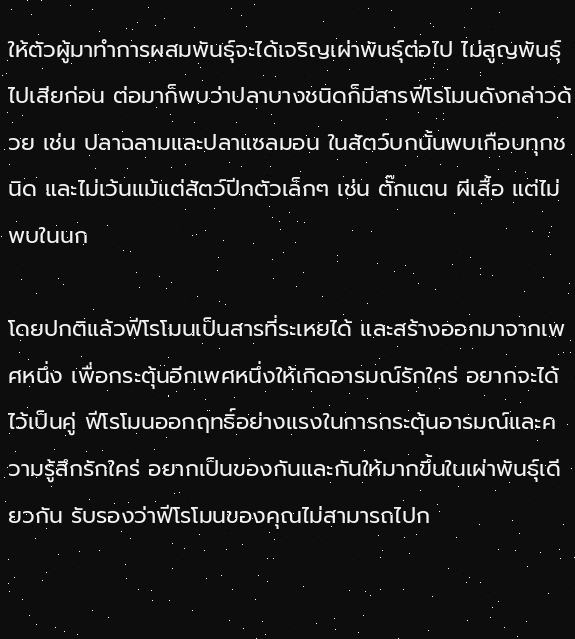ให้ตัวผู้มาทำการผสมพันธุ์จะได้เจริญเผ่าพันธุ์ต่อไป ไม่สูญพันธุ์ไปเสียก่อน ต่อมาก็พบว่าปลาบางชนิดก็มีสารฟีโรโมนดังกล่าวด้วย เช่น ปลาฉลามและปลาแซลมอน ในสัตว์บกนั้นพบเกือบทุกชนิด และไม่เว้นแม้แต่สัตว์ปีกตัวเล็กๆ เช่น ตั๊กแตน ผีเสื้อ แต่ไม่พบในนก

โดยปกติแล้วฟีโรโมนเป็นสารที่ระเหยได้ และสร้างออกมาจากเพศหนึ่ง เพื่อกระตุ้นอีกเพศหนึ่งให้เกิดอารมณ์รักใคร่ อยากจะได้ไว้เป็นคู่ ฟีโรโมนออกฤทธิ์อย่างแรงในการกระตุ้นอารมณ์และความรู้สึกรักใคร่ อยากเป็นของกันและกันให้มากขึ้นในเผ่าพันธุ์เดียวกัน รับรองว่าฟีโรโมนของคุณไม่สามารถไปก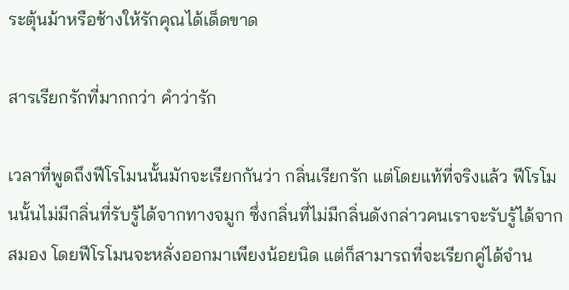ระตุ้นม้าหรือช้างให้รักคุณได้เด็ดขาด

สารเรียกรักที่มากกว่า คำว่ารัก

เวลาที่พูดถึงฟีโรโมนนั้นมักจะเรียกกันว่า กลิ่นเรียกรัก แต่โดยแท้ที่จริงแล้ว ฟีโรโมนนั้นไม่มีกลิ่นที่รับรู้ได้จากทางจมูก ซึ่งกลิ่นที่ไม่มีกลิ่นดังกล่าวคนเราจะรับรู้ได้จากสมอง โดยฟีโรโมนจะหลั่งออกมาเพียงน้อยนิด แต่ก็สามารถที่จะเรียกคู่ได้จำน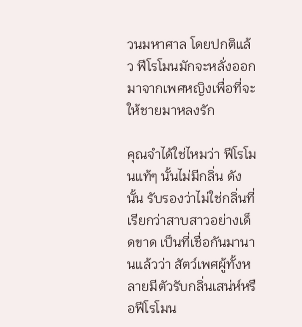วนมหาศาล โดยปกติแล้ว ฟีโรโมนมักจะหลั่งออกมาจากเพศหญิงเพื่อที่จะให้ชายมาหลงรัก

คุณจำได้ใช่ไหมว่า ฟีโรโมนแท้ๆ นั้นไม่มีกลิ่น ดังนั้น รับรองว่าไม่ใช่กลิ่นที่เรียกว่าสาบสาวอย่างเด็ดขาด เป็นที่เชื่อกันมานานแล้วว่า สัตว์เพศผู้ทั้งหลายมีตัวรับกลิ่นเสน่ห์หรือฟีโรโมน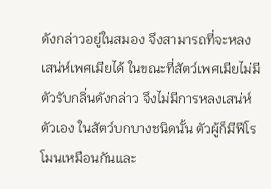ดังกล่าวอยู่ในสมอง จึงสามารถที่จะหลงเสน่ห์เพศเมียได้ ในขณะที่สัตว์เพศเมียไม่มีตัวรับกลิ่นดังกล่าว จึงไม่มีการหลงเสน่ห์ตัวเอง ในสัตว์บกบางชนิดนั้น ตัวผู้ก็มีฟีโรโมนเหมือนกันและ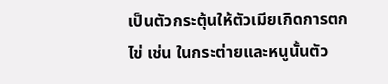เป็นตัวกระตุ้นให้ตัวเมียเกิดการตกไข่ เช่น ในกระต่ายและหนูนั้นตัว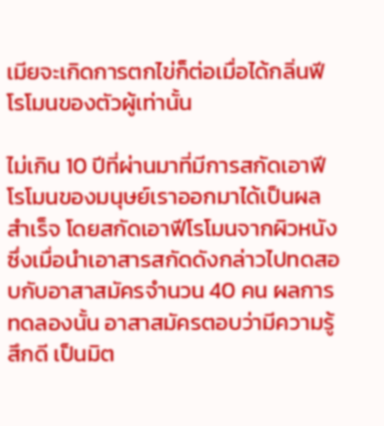เมียจะเกิดการตกไข่ก็ต่อเมื่อได้กลิ่นฟีโรโมนของตัวผู้เท่านั้น

ไม่เกิน 10 ปีที่ผ่านมาที่มีการสกัดเอาฟีโรโมนของมนุษย์เราออกมาได้เป็นผลสำเร็จ โดยสกัดเอาฟีโรโมนจากผิวหนัง ซึ่งเมื่อนำเอาสารสกัดดังกล่าวไปทดสอบกับอาสาสมัครจำนวน 40 คน ผลการทดลองนั้น อาสาสมัครตอบว่ามีความรู้สึกดี เป็นมิต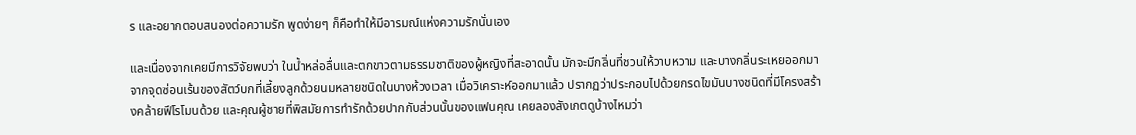ร และอยากตอบสนองต่อความรัก พูดง่ายๆ ก็คือทำให้มีอารมณ์แห่งความรักนั่นเอง

และเนื่องจากเคยมีการวิจัยพบว่า ในน้ำหล่อลื่นและตกขาวตามธรรมชาติของผู้หญิงที่สะอาดนั้น มักจะมีกลิ่นที่ชวนให้วาบหวาม และบางกลิ่นระเหยออกมาจากจุดซ่อนเร้นของสัตว์บกที่เลี้ยงลูกด้วยนมหลายชนิดในบางห้วงเวลา เมื่อวิเคราะห์ออกมาแล้ว ปรากฏว่าประกอบไปด้วยกรดไขมันบางชนิดที่มีโครงสร้างคล้ายฟีโรโมนด้วย และคุณผู้ชายที่พิสมัยการทำรักด้วยปากกับส่วนนั้นของแฟนคุณ เคยลองสังเกตดูบ้างไหมว่า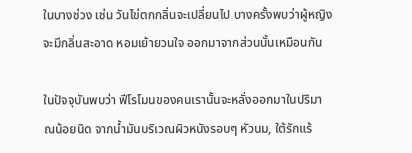ในบางช่วง เช่น วันไข่ตกกลิ่นจะเปลี่ยนไป บางครั้งพบว่าผู้หญิงจะมีกลิ่นสะอาด หอมเย้ายวนใจ ออกมาจากส่วนนั้นเหมือนกัน

ในปัจจุบันพบว่า ฟีโรโมนของคนเรานั้นจะหลั่งออกมาในปริมาณน้อยนิด จากน้ำมันบริเวณผิวหนังรอบๆ หัวนม, ใต้รักแร้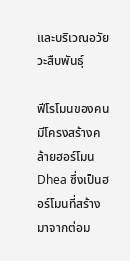และบริเวณอวัยวะสืบพันธุ์

ฟีโรโมนของคนมีโครงสร้างคล้ายฮอร์โมน Dhea ซึ่งเป็นฮอร์โมนที่สร้างมาจากต่อม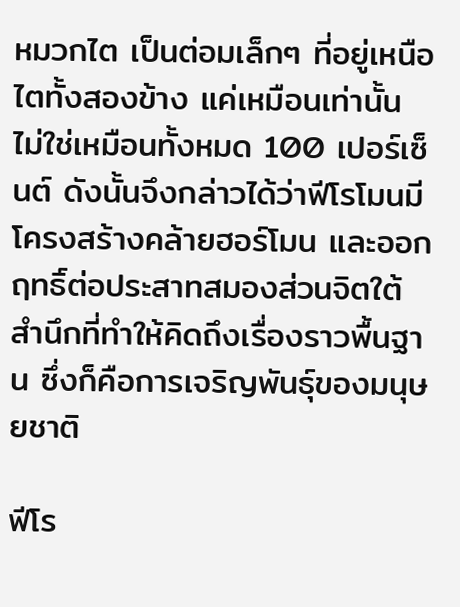หมวกไต เป็นต่อมเล็กๆ ที่อยู่เหนือไตทั้งสองข้าง แค่เหมือนเท่านั้น ไม่ใช่เหมือนทั้งหมด 100 เปอร์เซ็นต์ ดังนั้นจึงกล่าวได้ว่าฟีโรโมนมีโครงสร้างคล้ายฮอร์โมน และออกฤทธิ์ต่อประสาทสมองส่วนจิตใต้สำนึกที่ทำให้คิดถึงเรื่องราวพื้นฐาน ซึ่งก็คือการเจริญพันธุ์ของมนุษยชาติ

ฟีโร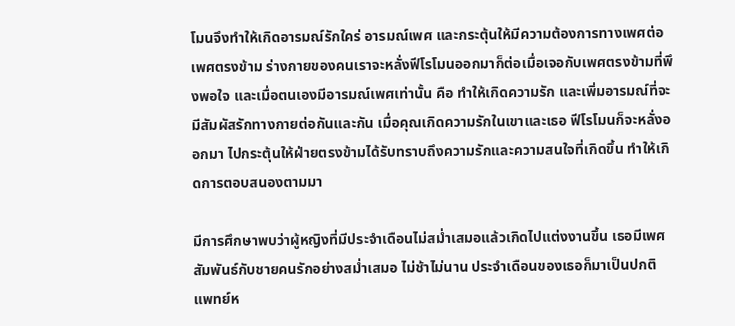โมนจึงทำให้เกิดอารมณ์รักใคร่ อารมณ์เพศ และกระตุ้นให้มีความต้องการทางเพศต่อเพศตรงข้าม ร่างกายของคนเราจะหลั่งฟีโรโมนออกมาก็ต่อเมื่อเจอกับเพศตรงข้ามที่พึงพอใจ และเมื่อตนเองมีอารมณ์เพศเท่านั้น คือ ทำให้เกิดความรัก และเพิ่มอารมณ์ที่จะมีสัมผัสรักทางกายต่อกันและกัน เมื่อคุณเกิดความรักในเขาและเธอ ฟีโรโมนก็จะหลั่งออกมา ไปกระตุ้นให้ฝ่ายตรงข้ามได้รับทราบถึงความรักและความสนใจที่เกิดขึ้น ทำให้เกิดการตอบสนองตามมา

มีการศึกษาพบว่าผู้หญิงที่มีประจำเดือนไม่สม่ำเสมอแล้วเกิดไปแต่งงานขึ้น เธอมีเพศสัมพันธ์กับชายคนรักอย่างสม่ำเสมอ ไม่ช้าไม่นาน ประจำเดือนของเธอก็มาเป็นปกติ แพทย์ห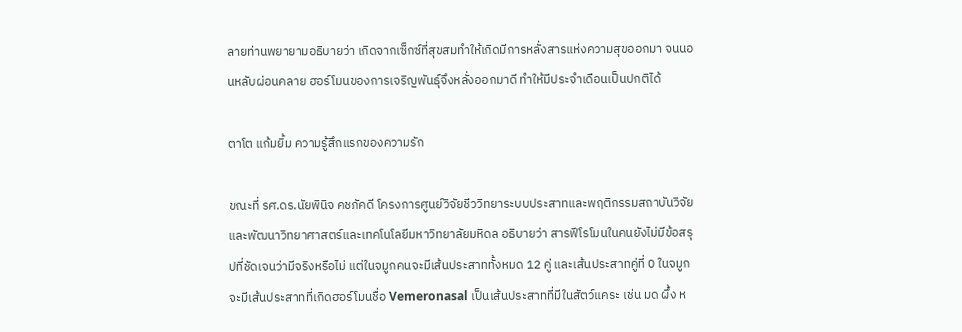ลายท่านพยายามอธิบายว่า เกิดจากเซ็กซ์ที่สุขสมทำให้เกิดมีการหลั่งสารแห่งความสุขออกมา จนนอนหลับผ่อนคลาย ฮอร์โมนของการเจริญพันธุ์จึงหลั่งออกมาดี ทำให้มีประจำเดือนเป็นปกติได้

ตาโต แก้มยิ้ม ความรู้สึกแรกของความรัก

ขณะที่ รศ.ดร.นัยพินิจ คชภัคดี โครงการศูนย์วิจัยชีววิทยาระบบประสาทและพฤติกรรมสถาบันวิจัยและพัฒนาวิทยาศาสตร์และเทคโนโลยีมหาวิทยาลัยมหิดล อธิบายว่า สารฟีโรโมนในคนยังไม่มีข้อสรุปที่ชัดเจนว่ามีจริงหรือไม่ แต่ในจมูกคนจะมีเส้นประสาททั้งหมด 12 คู่ และเส้นประสาทคู่ที่ 0 ในจมูกจะมีเส้นประสาทที่เกิดฮอร์โมนชื่อ Vemeronasal เป็นเส้นประสาทที่มีในสัตว์แคระ เช่น มด ผึ้ง ห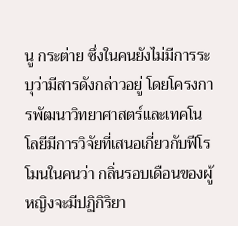นู กระต่าย ซึ่งในคนยังไม่มีการระบุว่ามีสารดังกล่าวอยู่ โดยโครงการพัฒนาวิทยาศาสตร์และเทคโนโลยีมีการวิจัยที่เสนอเกี่ยวกับฟีโรโมนในคนว่า กลิ่นรอบเดือนของผู้หญิงจะมีปฏิกิริยา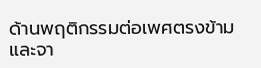ด้านพฤติกรรมต่อเพศตรงข้าม และจา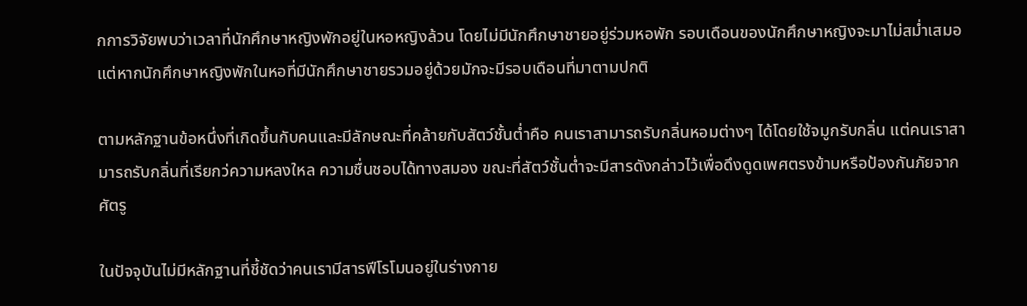กการวิจัยพบว่าเวลาที่นักศึกษาหญิงพักอยู่ในหอหญิงล้วน โดยไม่มีนักศึกษาชายอยู่ร่วมหอพัก รอบเดือนของนักศึกษาหญิงจะมาไม่สม่ำเสมอ แต่หากนักศึกษาหญิงพักในหอที่มีนักศึกษาชายรวมอยู่ด้วยมักจะมีรอบเดือนที่มาตามปกติ

ตามหลักฐานข้อหนึ่งที่เกิดขึ้นกับคนและมีลักษณะที่คล้ายกับสัตว์ชั้นต่ำคือ คนเราสามารถรับกลิ่นหอมต่างๆ ได้โดยใช้จมูกรับกลิ่น แต่คนเราสามารถรับกลิ่นที่เรียกว่ความหลงใหล ความชื่นชอบได้ทางสมอง ขณะที่สัตว์ชั้นต่ำจะมีสารดังกล่าวไว้เพื่อดึงดูดเพศตรงข้ามหรือป้องกันภัยจากศัตรู

ในปัจจุบันไม่มีหลักฐานที่ชี้ชัดว่าคนเรามีสารฟีโรโมนอยู่ในร่างกาย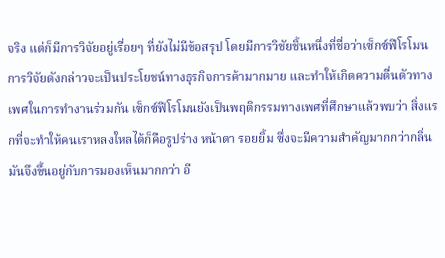จริง แต่ก็มีการวิจัยอยู่เรื่อยๆ ที่ยังไม่มีข้อสรุป โดยมีการวิชัยชิ้นหนึ่งที่ชื่อว่าเซ็กซ์ฟีโรโมน การวิจัยดังกล่าวจะเป็นประโยชน์ทางธุรกิจการค้ามากมาย และทำให้เกิดความตื่นตัวทางเพศในการทำงานร่วมกัน เซ็กซ์ฟีโรโมนยังเป็นพฤติกรรมทางเพศที่ศึกษาแล้วพบว่า สิ่งแรกที่จะทำให้คนเราหลงใหลได้ก็คือรูปร่าง หน้าตา รอยยิ้ม ซึ่งจะมีความสำคัญมากกว่ากลิ่น มันจึงขึ้นอยู่กับการมองเห็นมากกว่า อี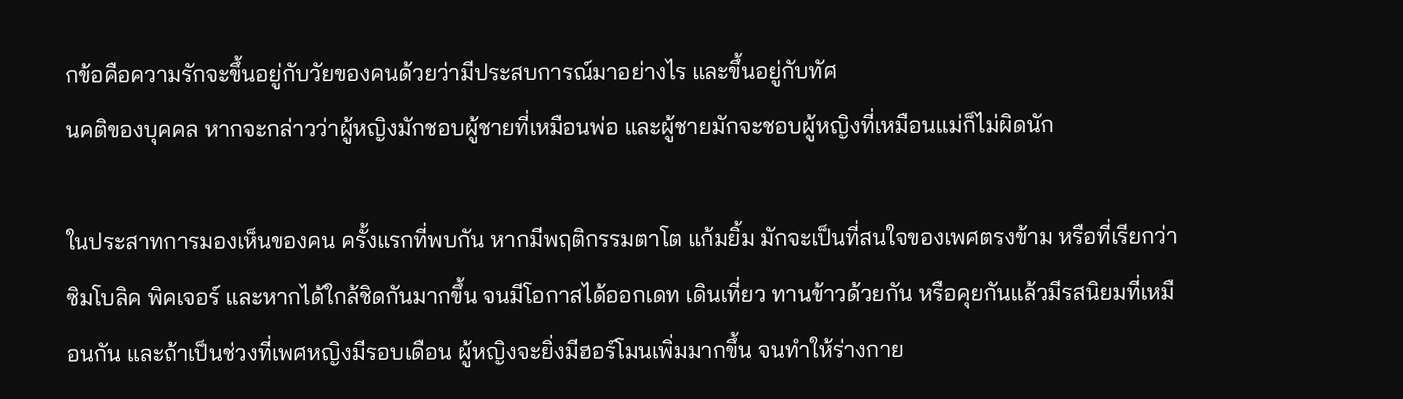กข้อคือความรักจะขึ้นอยู่กับวัยของคนด้วยว่ามีประสบการณ์มาอย่างไร และขึ้นอยู่กับทัศ
นคติของบุคคล หากจะกล่าวว่าผู้หญิงมักชอบผู้ชายที่เหมือนพ่อ และผู้ชายมักจะชอบผู้หญิงที่เหมือนแม่ก็ไม่ผิดนัก

ในประสาทการมองเห็นของคน ครั้งแรกที่พบกัน หากมีพฤติกรรมตาโต แก้มยิ้ม มักจะเป็นที่สนใจของเพศตรงข้าม หรือที่เรียกว่าซิมโบลิค พิคเจอร์ และหากได้ใกล้ชิดกันมากขึ้น จนมีโอกาสได้ออกเดท เดินเที่ยว ทานข้าวด้วยกัน หรือคุยกันแล้วมีรสนิยมที่เหมือนกัน และถ้าเป็นช่วงที่เพศหญิงมีรอบเดือน ผู้หญิงจะยิ่งมีฮอร์โมนเพิ่มมากขึ้น จนทำให้ร่างกาย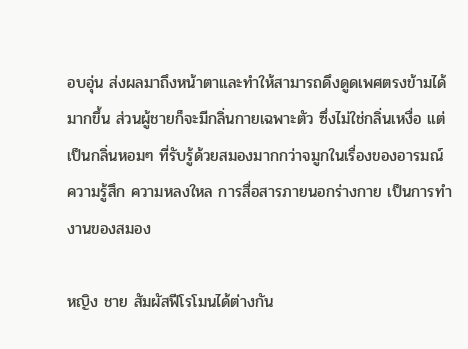อบอุ่น ส่งผลมาถึงหน้าตาและทำให้สามารถดึงดูดเพศตรงข้ามได้มากขึ้น ส่วนผู้ชายก็จะมีกลิ่นกายเฉพาะตัว ซึ่งไม่ใช่กลิ่นเหงื่อ แต่เป็นกลิ่นหอมๆ ที่รับรู้ด้วยสมองมากกว่าจมูกในเรื่องของอารมณ์ ความรู้สึก ความหลงใหล การสื่อสารภายนอกร่างกาย เป็นการทำงานของสมอง

หญิง ชาย สัมผัสฟีโรโมนได้ต่างกัน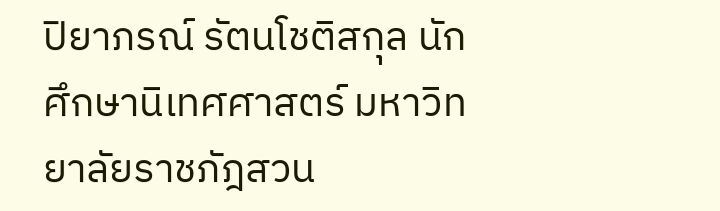ปิยาภรณ์ รัตนโชติสกุล นักศึกษานิเทศศาสตร์ มหาวิทยาลัยราชภัฎสวน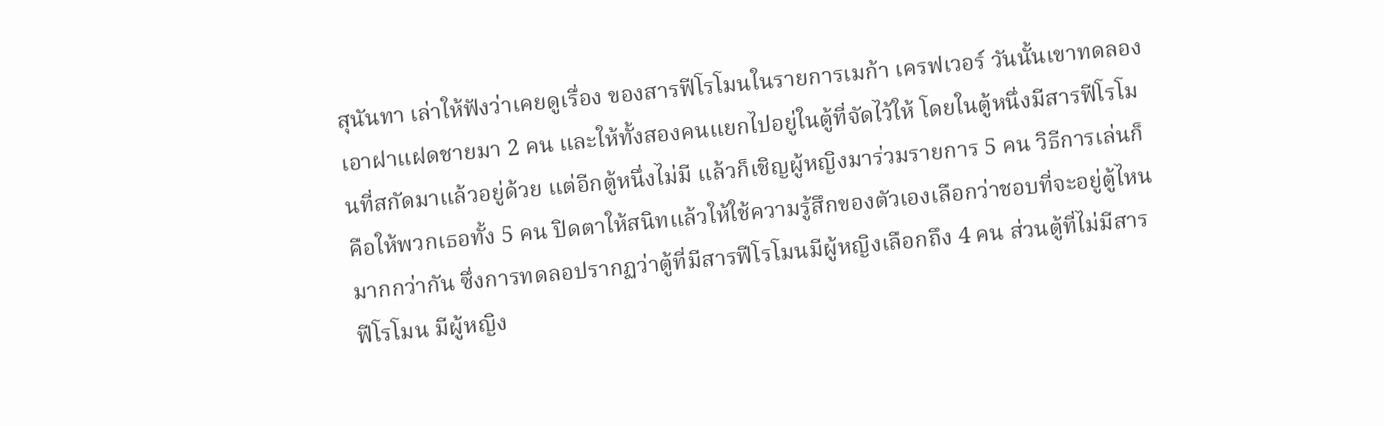สุนันทา เล่าให้ฟังว่าเคยดูเรื่อง ของสารฟีโรโมนในรายการเมก้า เครฟเวอร์ วันนั้นเขาทดลองเอาฝาแฝดชายมา 2 คน และให้ทั้งสองคนแยกไปอยู่ในตู้ที่จัดไว้ให้ โดยในตู้หนึ่งมีสารฟีโรโมนที่สกัดมาแล้วอยู่ด้วย แต่อีกตู้หนึ่งไม่มี แล้วก็เชิญผู้หญิงมาร่วมรายการ 5 คน วิธีการเล่นก็คือให้พวกเธอทั้ง 5 คน ปิดตาให้สนิทแล้วให้ใช้ความรู้สึกของตัวเองเลือกว่าชอบที่จะอยู่ตู้ไหนมากกว่ากัน ซึ่งการทดลอปรากฏว่าตู้ที่มีสารฟีโรโมนมีผู้หญิงเลือกถึง 4 คน ส่วนตู้ที่ไม่มีสารฟีโรโมน มีผู้หญิง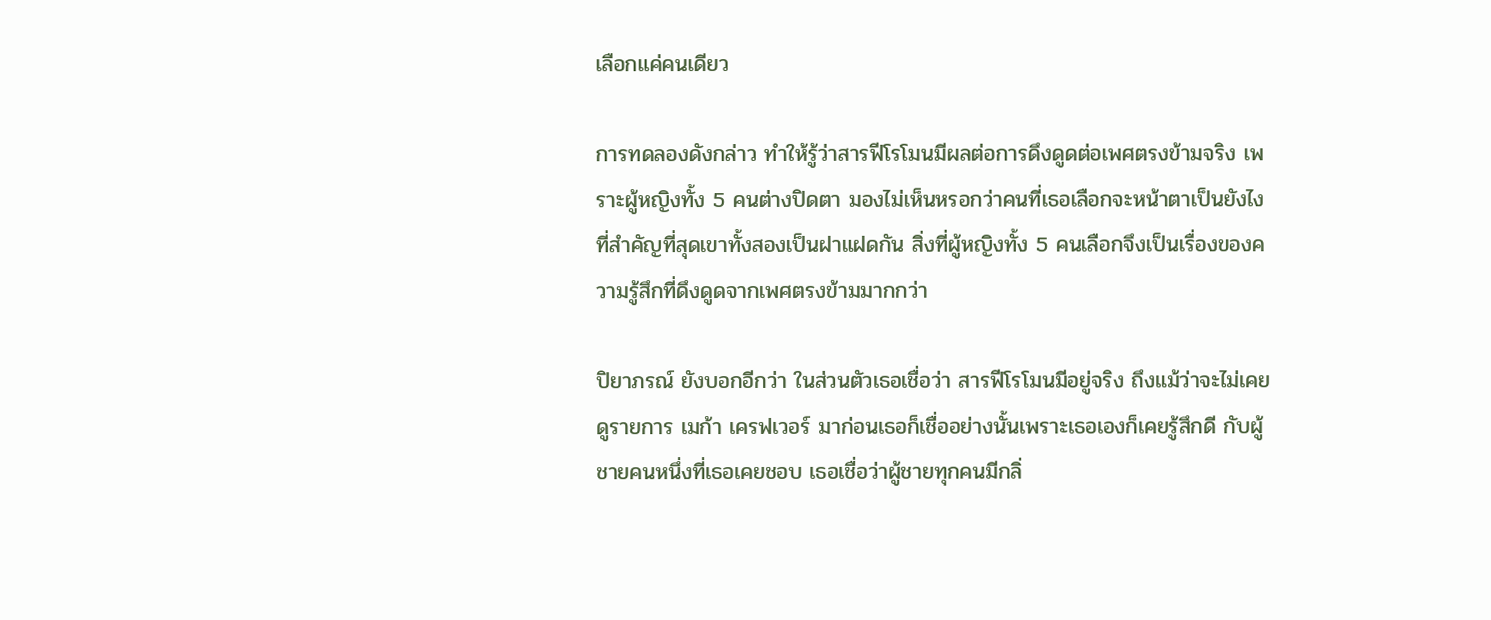เลือกแค่คนเดียว

การทดลองดังกล่าว ทำให้รู้ว่าสารฟีโรโมนมีผลต่อการดึงดูดต่อเพศตรงข้ามจริง เพราะผู้หญิงทั้ง 5 คนต่างปิดตา มองไม่เห็นหรอกว่าคนที่เธอเลือกจะหน้าตาเป็นยังไง ที่สำคัญที่สุดเขาทั้งสองเป็นฝาแฝดกัน สิ่งที่ผู้หญิงทั้ง 5 คนเลือกจึงเป็นเรื่องของความรู้สึกที่ดึงดูดจากเพศตรงข้ามมากกว่า

ปิยาภรณ์ ยังบอกอีกว่า ในส่วนตัวเธอเชื่อว่า สารฟีโรโมนมีอยู่จริง ถึงแม้ว่าจะไม่เคยดูรายการ เมก้า เครฟเวอร์ มาก่อนเธอก็เชื่ออย่างนั้นเพราะเธอเองก็เคยรู้สึกดี กับผู้ชายคนหนึ่งที่เธอเคยชอบ เธอเชื่อว่าผู้ชายทุกคนมีกลิ่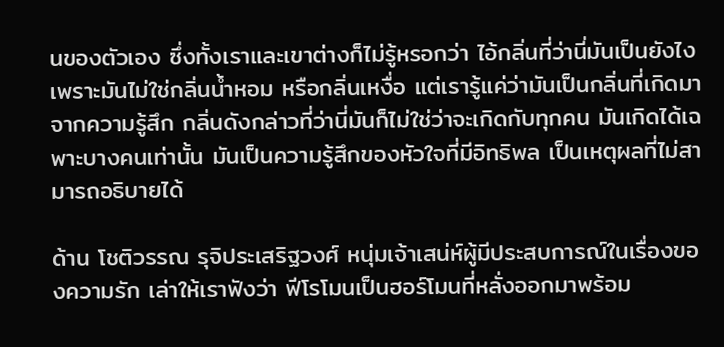นของตัวเอง ซึ่งทั้งเราและเขาต่างก็ไม่รู้หรอกว่า ไอ้กลิ่นที่ว่านี่มันเป็นยังไง เพราะมันไม่ใช่กลิ่นน้ำหอม หรือกลิ่นเหงื่อ แต่เรารู้แค่ว่ามันเป็นกลิ่นที่เกิดมาจากความรู้สึก กลิ่นดังกล่าวที่ว่านี่มันก็ไม่ใช่ว่าจะเกิดกับทุกคน มันเกิดได้เฉพาะบางคนเท่านั้น มันเป็นความรู้สึกของหัวใจที่มีอิทธิพล เป็นเหตุผลที่ไม่สามารถอธิบายได้

ด้าน โชติวรรณ รุจิประเสริฐวงศ์ หนุ่มเจ้าเสน่ห์ผู้มีประสบการณ์ในเรื่องของความรัก เล่าให้เราฟังว่า ฟีโรโมนเป็นฮอร์โมนที่หลั่งออกมาพร้อม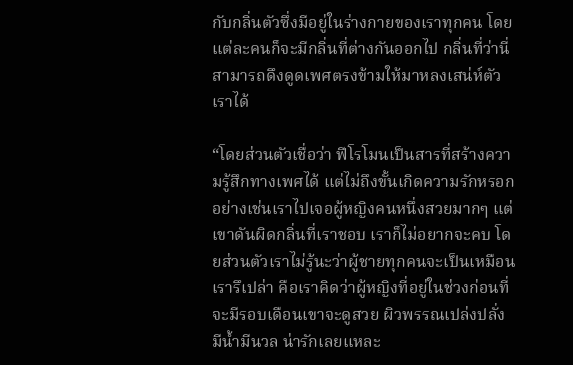กับกลิ่นตัวซึ่งมีอยู่ในร่างกายของเราทุกคน โดยแต่ละคนก็จะมีกลิ่นที่ต่างกันออกไป กลิ่นที่ว่านี่สามารถดึงดูดเพศตรงข้ามให้มาหลงเสน่ห์ตัวเราได้

“โดยส่วนตัวเชื่อว่า ฟีโรโมนเป็นสารที่สร้างความรู้สึกทางเพศได้ แต่ไม่ถึงขั้นเกิดความรักหรอก อย่างเช่นเราไปเจอผู้หญิงคนหนึ่งสวยมากๆ แต่เขาดันผิดกลิ่นที่เราชอบ เราก็ไม่อยากจะคบ โดยส่วนตัวเราไม่รู้นะว่าผู้ชายทุกคนจะเป็นเหมือนเรารึเปล่า คือเราคิดว่าผู้หญิงที่อยู่ในช่วงก่อนที่จะมีรอบเดือนเขาจะดูสวย ผิวพรรณเปล่งปลั่ง มีน้ำมีนวล น่ารักเลยแหละ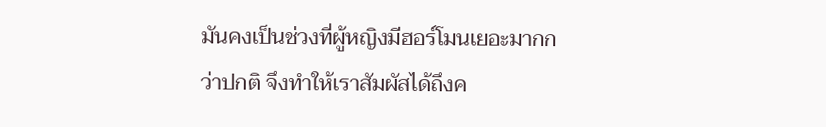มันคงเป็นช่วงที่ผู้หญิงมีฮอร์โมนเยอะมากกว่าปกติ จึงทำให้เราสัมผัสได้ถึงค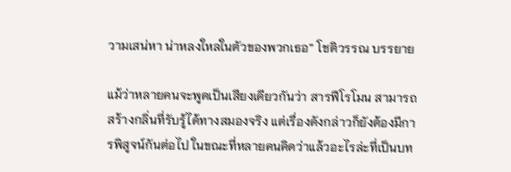วามเสน่หา น่าหลงใหลในตัวของพวกเธอ” โชติวรรณ บรรยาย

แม้ว่าหลายคนจะพูดเป็นเสียงเดียวกันว่า สารฟีโรโมน สามารถสร้างกลิ่นที่รับรู้ได้ทางสมองจริง แต่เรื่องดังกล่าวก็ยังต้องมีการพิสูจน์กันต่อไป ในขณะที่หลายคนคิดว่าแล้วอะไรล่ะที่เป็นบท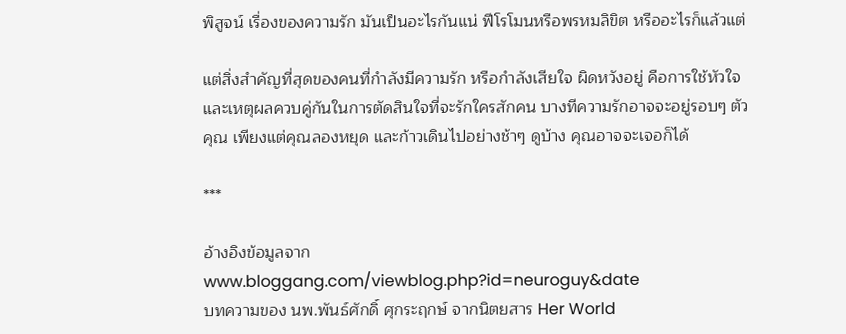พิสูจน์ เรื่องของความรัก มันเป็นอะไรกันแน่ ฟีโรโมนหรือพรหมลิขิต หรืออะไรก็แล้วแต่

แต่สิ่งสำคัญที่สุดของคนที่กำลังมีความรัก หรือกำลังเสียใจ ผิดหวังอยู่ คือการใช้หัวใจและเหตุผลควบคู่กันในการตัดสินใจที่จะรักใครสักคน บางทีความรักอาจจะอยู่รอบๆ ตัวคุณ เพียงแต่คุณลองหยุด และก้าวเดินไปอย่างช้าๆ ดูบ้าง คุณอาจจะเจอก็ได้

***

อ้างอิงข้อมูลจาก
www.bloggang.com/viewblog.php?id=neuroguy&date
บทความของ นพ.พันธ์ศักดิ์ ศุกระฤกษ์ จากนิตยสาร Her World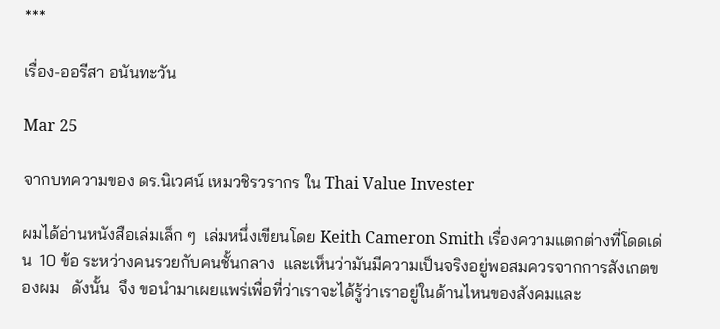***

เรื่อง-ออรีสา อนันทะวัน

Mar 25

จากบทความของ ดร.นิเวศน์ เหมวชิรวรากร ใน Thai Value Invester

ผมได้อ่านหนังสือเล่มเล็ก ๆ  เล่มหนึ่งเขียนโดย Keith Cameron Smith เรื่องความแตกต่างที่โดดเด่น  10 ข้อ ระหว่างคนรวยกับคนชั้นกลาง  และเห็นว่ามันมีความเป็นจริงอยู่พอสมควรจากการสังเกตของผม   ดังนั้น  จึง ขอนำมาเผยแพร่เพื่อที่ว่าเราจะได้รู้ว่าเราอยู่ในด้านไหนของสังคมและ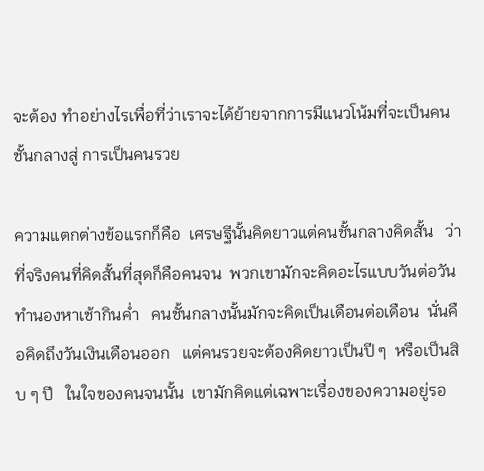จะต้อง ทำอย่างไรเพื่อที่ว่าเราจะได้ย้ายจากการมีแนวโน้มที่จะเป็นคนชั้นกลางสู่ การเป็นคนรวย

ความแตกต่างข้อแรกก็คือ  เศรษฐีนั้นคิดยาวแต่คนชั้นกลางคิดสั้น   ว่าที่จริงคนที่คิดสั้นที่สุดก็คือคนจน  พวกเขามักจะคิดอะไรแบบวันต่อวันทำนองหาเช้ากินค่ำ   คนชั้นกลางนั้นมักจะคิดเป็นเดือนต่อเดือน  นั่นคือคิดถึงวันเงินเดือนออก   แต่คนรวยจะต้องคิดยาวเป็นปี ๆ  หรือเป็นสิบ ๆ ปี   ในใจของคนจนนั้น  เขามักคิดแต่เฉพาะเรื่องของความอยู่รอ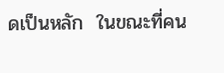ดเป็นหลัก  ในขณะที่คน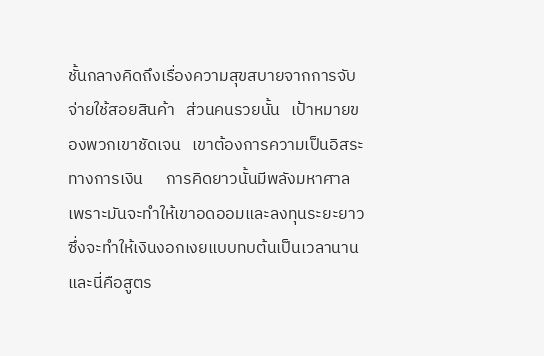ชั้นกลางคิดถึงเรื่องความสุขสบายจากการจับจ่ายใช้สอยสินค้า   ส่วนคนรวยนั้น   เป้าหมายของพวกเขาชัดเจน   เขาต้องการความเป็นอิสระทางการเงิน      การคิดยาวนั้นมีพลังมหาศาล  เพราะมันจะทำให้เขาอดออมและลงทุนระยะยาวซึ่งจะทำให้เงินงอกเงยแบบทบต้นเป็นเวลานาน  และนี่คือสูตร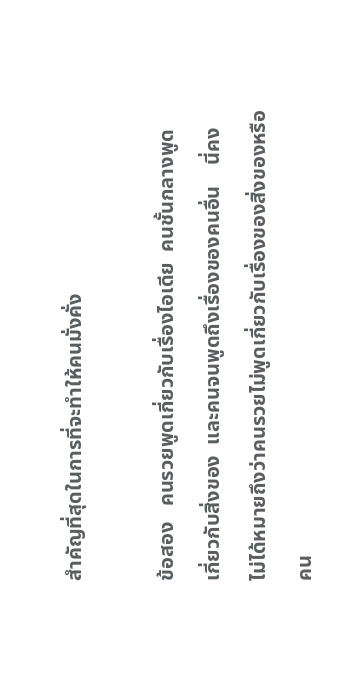สำคัญที่สุดในการที่จะทำให้คนมั่งคั่ง

ข้อสอง   คนรวยพูดเกี่ยวกับเรื่องไอเดีย  คนชั้นกลางพูดเกี่ยวกับสิ่งของ  และคนจนพูดถึงเรื่องของคนอื่น    นี่คงไม่ได้หมายถึงว่าคนรวยไม่พูดเกี่ยวกับเรื่องของสิ่งของหรือคน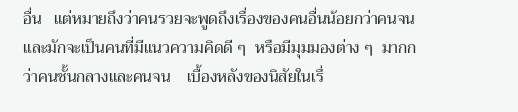อื่น   แต่หมายถึงว่าคนรวยจะพูดถึงเรื่องของคนอื่นน้อยกว่าคนจนและมักจะเป็นคนที่มีแนวความคิดดี ๆ  หรือมีมุมมองต่าง ๆ  มากกว่าคนชั้นกลางและคนจน    เบื้องหลังของนิสัยในเรื่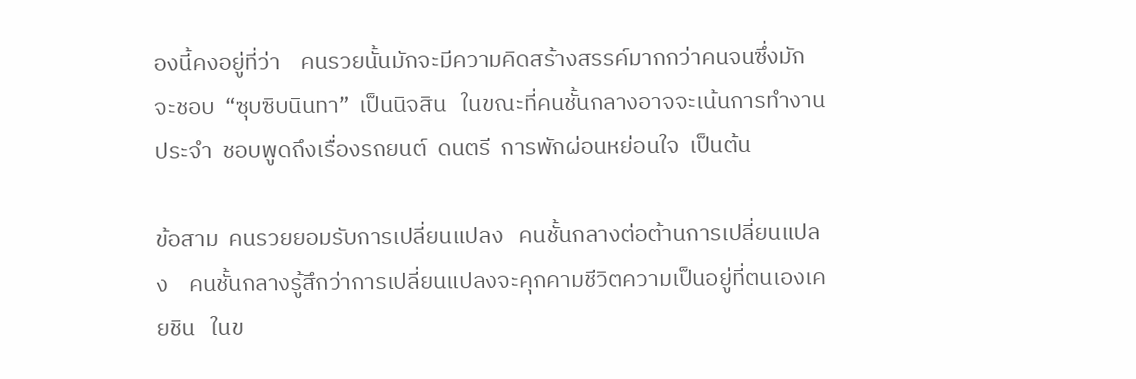องนี้คงอยู่ที่ว่า    คนรวยนั้นมักจะมีความคิดสร้างสรรค์มากกว่าคนจนซึ่งมักจะชอบ  “ซุบซิบนินทา”  เป็นนิจสิน   ในขณะที่คนชั้นกลางอาจจะเน้นการทำงานประจำ  ชอบพูดถึงเรื่องรถยนต์  ดนตรี  การพักผ่อนหย่อนใจ  เป็นต้น

ข้อสาม  คนรวยยอมรับการเปลี่ยนแปลง   คนชั้นกลางต่อต้านการเปลี่ยนแปลง    คนชั้นกลางรู้สึกว่าการเปลี่ยนแปลงจะคุกคามชีวิตความเป็นอยู่ที่ตนเองเคยชิน   ในข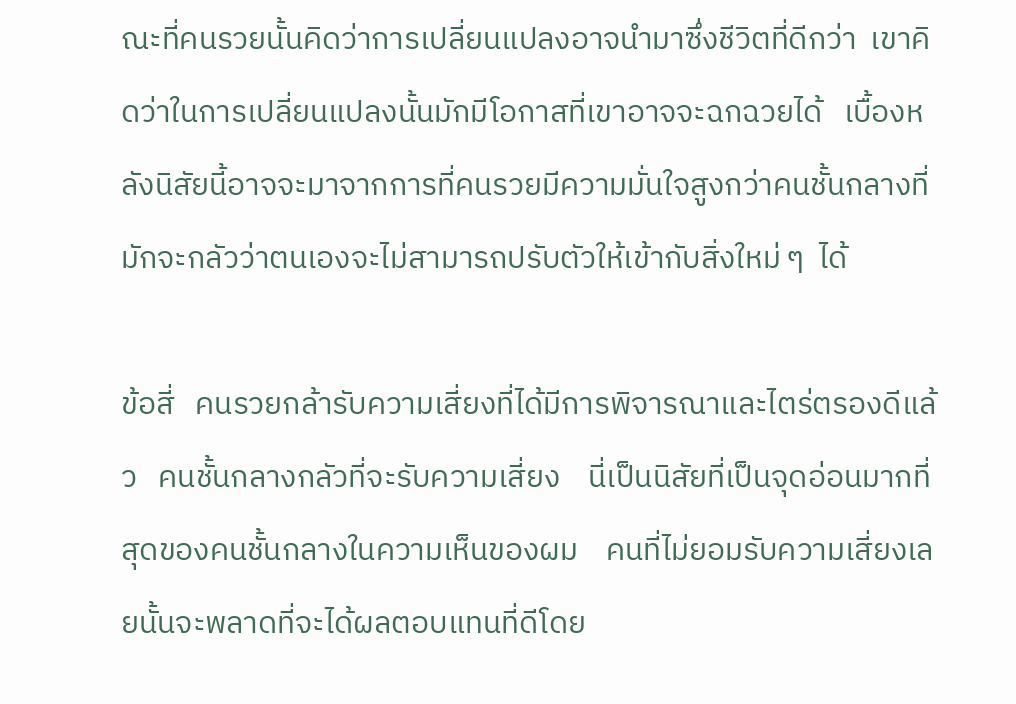ณะที่คนรวยนั้นคิดว่าการเปลี่ยนแปลงอาจนำมาซึ่งชีวิตที่ดีกว่า  เขาคิดว่าในการเปลี่ยนแปลงนั้นมักมีโอกาสที่เขาอาจจะฉกฉวยได้   เบื้องหลังนิสัยนี้อาจจะมาจากการที่คนรวยมีความมั่นใจสูงกว่าคนชั้นกลางที่มักจะกลัวว่าตนเองจะไม่สามารถปรับตัวให้เข้ากับสิ่งใหม่ ๆ  ได้

ข้อสี่   คนรวยกล้ารับความเสี่ยงที่ได้มีการพิจารณาและไตร่ตรองดีแล้ว   คนชั้นกลางกลัวที่จะรับความเสี่ยง    นี่เป็นนิสัยที่เป็นจุดอ่อนมากที่สุดของคนชั้นกลางในความเห็นของผม    คนที่ไม่ยอมรับความเสี่ยงเลยนั้นจะพลาดที่จะได้ผลตอบแทนที่ดีโดย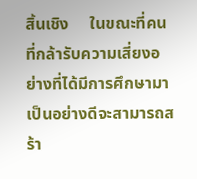สิ้นเชิง     ในขณะที่คนที่กล้ารับความเสี่ยงอย่างที่ได้มีการศึกษามาเป็นอย่างดีจะสามารถสร้า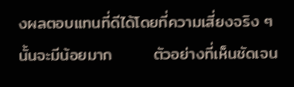งผลตอบแทนที่ดีได้โดยที่ความเสี่ยงจริง ๆ  นั้นจะมีน้อยมาก       ตัวอย่างที่เห็นชัดเจน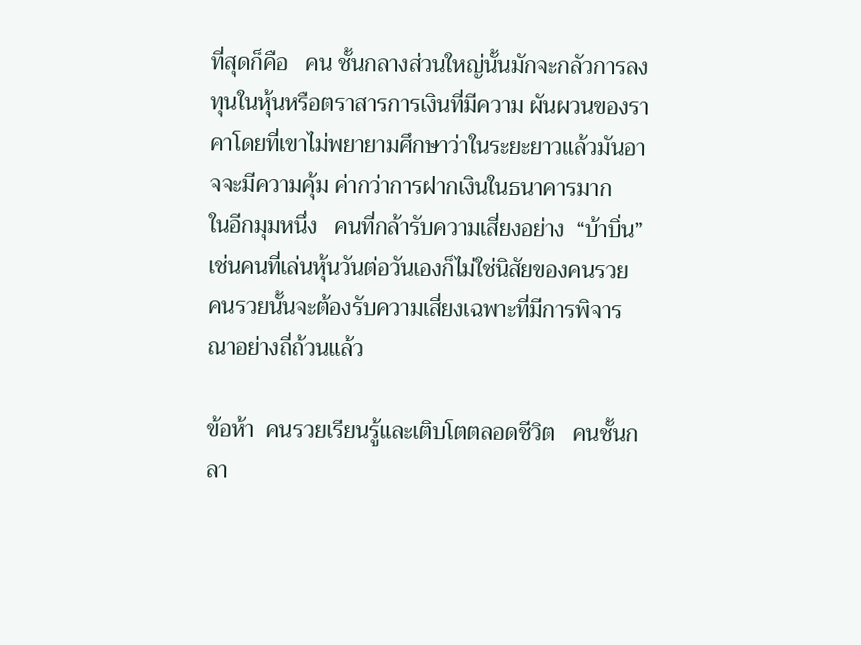ที่สุดก็คือ   คน ชั้นกลางส่วนใหญ่นั้นมักจะกลัวการลงทุนในหุ้นหรือตราสารการเงินที่มีความ ผันผวนของราคาโดยที่เขาไม่พยายามศึกษาว่าในระยะยาวแล้วมันอาจจะมีความคุ้ม ค่ากว่าการฝากเงินในธนาคารมาก   ในอีกมุมหนึ่ง   คนที่กล้ารับความเสี่ยงอย่าง  “บ้าบิ่น”  เช่นคนที่เล่นหุ้นวันต่อวันเองก็ไม่ใช่นิสัยของคนรวย   คนรวยนั้นจะต้องรับความเสี่ยงเฉพาะที่มีการพิจารณาอย่างถี่ถ้วนแล้ว

ข้อห้า  คนรวยเรียนรู้และเติบโตตลอดชีวิต   คนชั้นกลา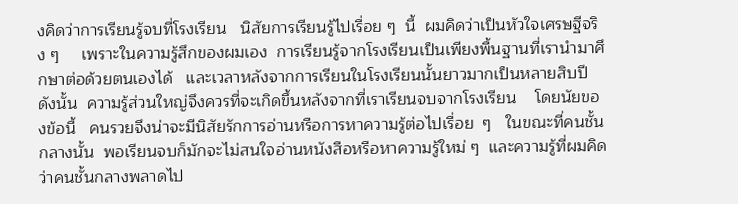งคิดว่าการเรียนรู้จบที่โรงเรียน   นิสัยการเรียนรู้ไปเรื่อย ๆ  นี้  ผมคิดว่าเป็นหัวใจเศรษฐีจริง ๆ     เพราะในความรู้สึกของผมเอง  การเรียนรู้จากโรงเรียนเป็นเพียงพื้นฐานที่เรานำมาศึกษาต่อด้วยตนเองได้   และเวลาหลังจากการเรียนในโรงเรียนนั้นยาวมากเป็นหลายสิบปี   ดังนั้น  ความรู้ส่วนใหญ่จึงควรที่จะเกิดขึ้นหลังจากที่เราเรียนจบจากโรงเรียน    โดยนัยของข้อนี้   คนรวยจึงน่าจะมีนิสัยรักการอ่านหรือการหาความรู้ต่อไปเรื่อย  ๆ   ในขณะที่คนชั้นกลางนั้น  พอเรียนจบก็มักจะไม่สนใจอ่านหนังสือหรือหาความรู้ใหม่ ๆ  และความรู้ที่ผมคิดว่าคนชั้นกลางพลาดไป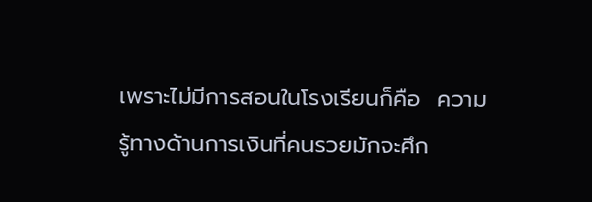เพราะไม่มีการสอนในโรงเรียนก็คือ  ความรู้ทางด้านการเงินที่คนรวยมักจะศึก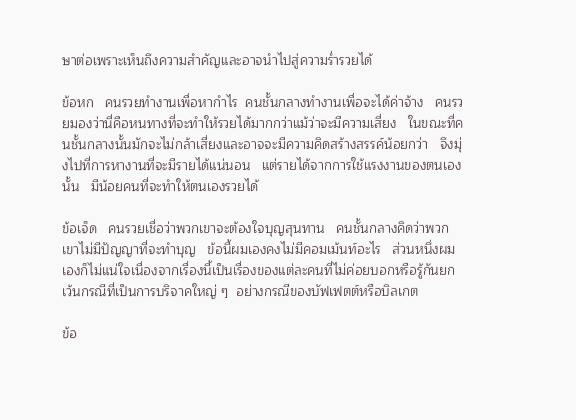ษาต่อเพราะเห็นถึงความสำคัญและอาจนำไปสู่ความร่ำรวยได้

ข้อหก   คนรวยทำงานเพื่อหากำไร  คนชั้นกลางทำงานเพื่อจะได้ค่าจ้าง   คนรวยมองว่านี่คือหนทางที่จะทำให้รวยได้มากกว่าแม้ว่าจะมีความเสี่ยง   ในขณะที่คนชั้นกลางนั้นมักจะไม่กล้าเสี่ยงและอาจจะมีความคิดสร้างสรรค์น้อยกว่า   จึงมุ่งไปที่การหางานที่จะมีรายได้แน่นอน   แต่รายได้จากการใช้แรงงานของตนเองนั้น   มีน้อยคนที่จะทำให้ตนเองรวยได้

ข้อเจ็ด   คนรวยเชื่อว่าพวกเขาจะต้องใจบุญสุนทาน   คนชั้นกลางคิดว่าพวกเขาไม่มีปัญญาที่จะทำบุญ   ข้อนี้ผมเองคงไม่มีคอมเม้นท์อะไร   ส่วนหนึ่งผมเองก็ไม่แน่ใจเนื่องจากเรื่องนี้เป็นเรื่องของแต่ละคนที่ไม่ค่อยบอกหรือรู้กันยกเว้นกรณีที่เป็นการบริจาคใหญ่ ๆ  อย่างกรณีของบัฟเฟตต์หรือบิลเกต

ข้อ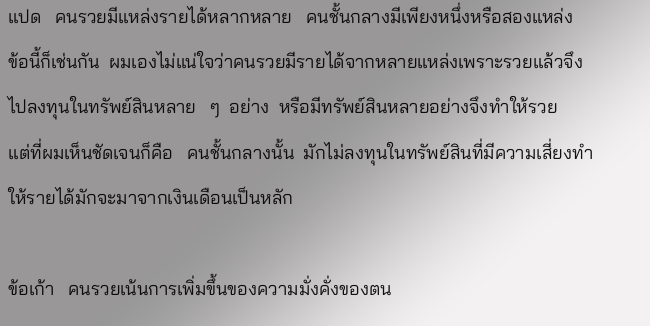แปด   คนรวยมีแหล่งรายได้หลากหลาย   คนชั้นกลางมีเพียงหนึ่งหรือสองแหล่ง   ข้อนี้ก็เช่นกัน  ผมเองไม่แน่ใจว่าคนรวยมีรายได้จากหลายแหล่งเพราะรวยแล้วจึงไปลงทุนในทรัพย์สินหลาย   ๆ  อย่าง  หรือมีทรัพย์สินหลายอย่างจึงทำให้รวย    แต่ที่ผมเห็นชัดเจนก็คือ   คนชั้นกลางนั้น  มักไม่ลงทุนในทรัพย์สินที่มีความเสี่ยงทำให้รายได้มักจะมาจากเงินเดือนเป็นหลัก

ข้อเก้า   คนรวยเน้นการเพิ่มขึ้นของความมั่งคั่งของตน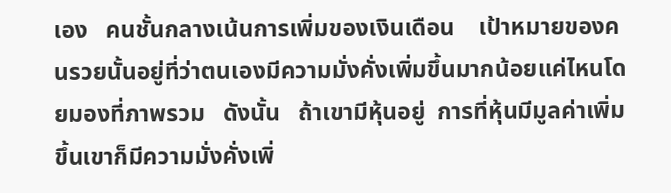เอง   คนชั้นกลางเน้นการเพิ่มของเงินเดือน    เป้าหมายของคนรวยนั้นอยู่ที่ว่าตนเองมีความมั่งคั่งเพิ่มขึ้นมากน้อยแค่ไหนโดยมองที่ภาพรวม   ดังนั้น   ถ้าเขามีหุ้นอยู่  การที่หุ้นมีมูลค่าเพิ่มขึ้นเขาก็มีความมั่งคั่งเพิ่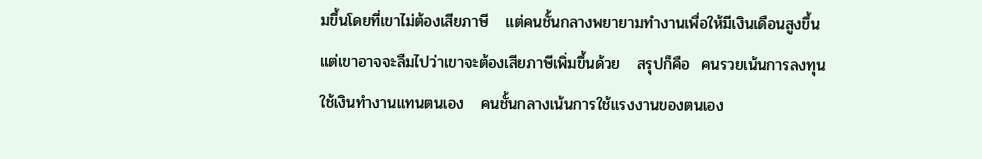มขึ้นโดยที่เขาไม่ต้องเสียภาษี   แต่คนชั้นกลางพยายามทำงานเพื่อให้มีเงินเดือนสูงขึ้นแต่เขาอาจจะลืมไปว่าเขาจะต้องเสียภาษีเพิ่มขึ้นด้วย   สรุปก็คือ  คนรวยเน้นการลงทุนใช้เงินทำงานแทนตนเอง   คนชั้นกลางเน้นการใช้แรงงานของตนเอง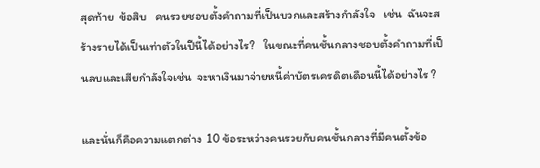สุดท้าย  ข้อสิบ   คนรวยชอบตั้งคำถามที่เป็นบวกและสร้างกำลังใจ   เช่น  ฉันจะสร้างรายได้เป็นเท่าตัวในปีนี้ได้อย่างไร?   ในขณะที่คนชั้นกลางชอบตั้งคำถามที่เป็นลบและเสียกำลังใจเช่น  จะหาเงินมาจ่ายหนี้ค่าบัตรเครดิตเดือนนี้ได้อย่างไร ?

และนั่นก็คือความแตกต่าง  10 ข้อระหว่างคนรวยกับคนชั้นกลางที่มีคนตั้งข้อ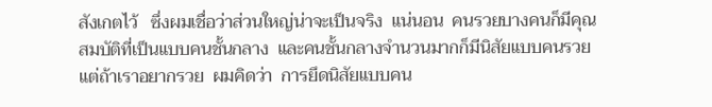สังเกตไว้   ซึ่งผมเชื่อว่าส่วนใหญ่น่าจะเป็นจริง  แน่นอน  คนรวยบางคนก็มีคุณสมบัติที่เป็นแบบคนชั้นกลาง  และคนชั้นกลางจำนวนมากก็มีนิสัยแบบคนรวย   แต่ถ้าเราอยากรวย  ผมคิดว่า  การยึดนิสัยแบบคน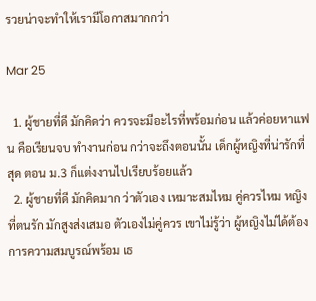รวยน่าจะทำให้เรามีโอกาสมากกว่า

Mar 25

  1. ผู้ชายที่ดี มักคิดว่า ควรจะมีอะไรที่พร้อมก่อน แล้วค่อยหาแฟน คือเรียนจบ ทำงานก่อน กว่าจะถึงตอนนั้น เด็กผู้หญิงที่น่ารักที่สุด ตอน ม.3 ก็แต่งงานไปเรียบร้อยแล้ว
  2. ผู้ชายที่ดี มักคิดมาก ว่าตัวเอง เหมาะสมไหม คู่ควรไหม หญิงที่ตนรัก มักสูงส่งเสมอ ตัวเองไม่คู่ควร เขาไม่รู้ว่า ผู้หญิงไม่ได้ต้องการความสมบูรณ์พร้อม เธ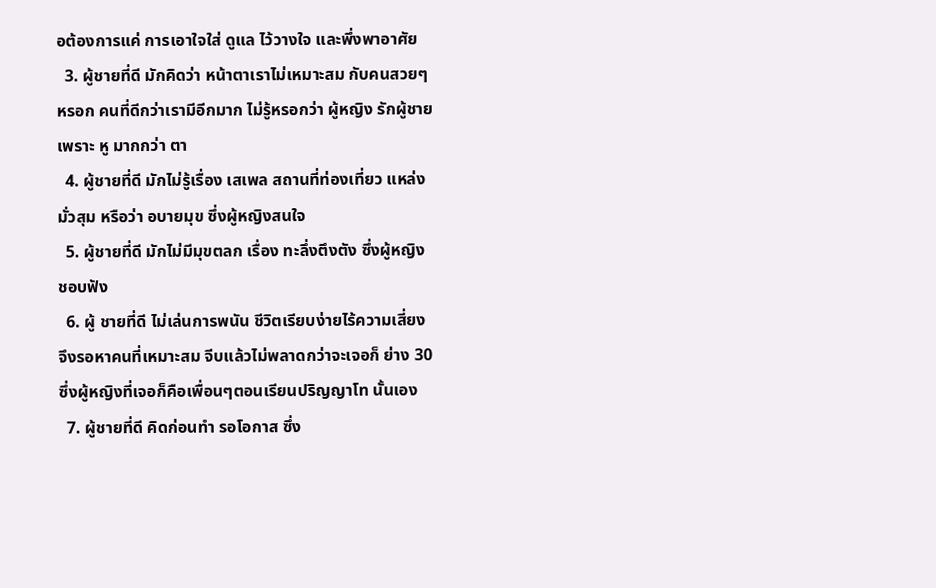อต้องการแค่ การเอาใจใส่ ดูแล ไว้วางใจ และพึ่งพาอาศัย
  3. ผู้ชายที่ดี มักคิดว่า หน้าตาเราไม่เหมาะสม กับคนสวยๆ หรอก คนที่ดีกว่าเรามีอีกมาก ไม่รู้หรอกว่า ผู้หญิง รักผู้ชายเพราะ หู มากกว่า ตา
  4. ผู้ชายที่ดี มักไม่รู้เรื่อง เสเพล สถานที่ท่องเที่ยว แหล่งมั่วสุม หรือว่า อบายมุข ซึ่งผู้หญิงสนใจ
  5. ผู้ชายที่ดี มักไม่มีมุขตลก เรื่อง ทะลึ่งตึงตัง ซึ่งผู้หญิง ชอบฟัง
  6. ผู้ ชายที่ดี ไม่เล่นการพนัน ชีวิตเรียบง่ายไร้ความเสี่ยง จึงรอหาคนที่เหมาะสม จีบแล้วไม่พลาดกว่าจะเจอก็ ย่าง 30 ซึ่งผู้หญิงที่เจอก็คือเพื่อนๆตอนเรียนปริญญาโท นั้นเอง
  7. ผู้ชายที่ดี คิดก่อนทำ รอโอกาส ซึ่ง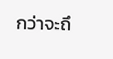กว่าจะถึ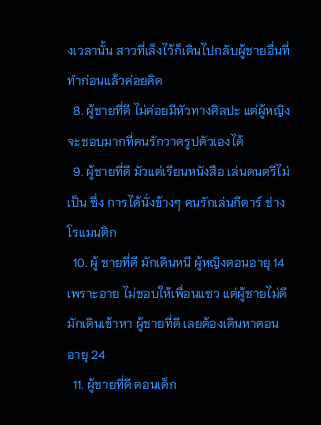งเวลานั้น สาวที่เล็งไว้ก็เดินไปกลับผู้ชายอื่นที่ทำก่อนแล้วค่อยคิด
  8. ผู้ชายที่ดี ไม่ค่อยมีหัวทางศิลปะ แต่ผู้หญิงจะชอบมากที่คนรักวาดรูปตัวเองได้
  9. ผู้ชายที่ดี มัวแต่เรียนหนังสือ เล่นดนตรีไม่เป็น ซึ่ง การได้นั่งข้างๆ คนรักเล่นกีตาร์ ช่างโรแมนติก
  10. ผู้ ชายที่ดี มักเดินหนี ผู้หญิงตอนอายุ 14 เพราะอาย ไม่ชอบให้เพื่อนแซว แต่ผู้ชายไม่ดี มักเดินเข้าหา ผู้ชายที่ดี เลยต้องเดินหาตอนอายุ 24
  11. ผู้ชายที่ดี ตอนเด็ก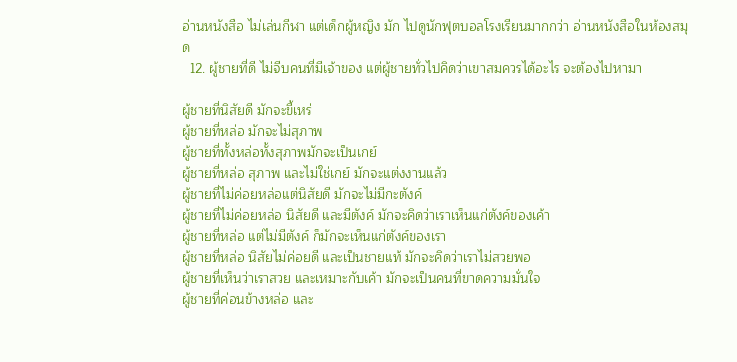อ่านหนังสือ ไม่เล่นกีฬา แต่เด็กผู้หญิง มัก ไปดูนักฟุตบอลโรงเรียนมากกว่า อ่านหนังสือในห้องสมุด
  12. ผู้ชายที่ดี ไม่จีบคนที่มีเจ้าของ แต่ผู้ชายทั่วไปคิดว่าเขาสมควรได้อะไร จะต้องไปหามา

ผู้ชายที่นิสัยดี มักจะขี้เหร่
ผู้ชายที่หล่อ มักจะไม่สุภาพ
ผู้ชายที่ทั้งหล่อทั้งสุภาพมักจะเป็นเกย์
ผู้ชายที่หล่อ สุภาพ และไม่ใช่เกย์ มักจะแต่งงานแล้ว
ผู้ชายที่ไม่ค่อยหล่อแต่นิสัยดี มักจะไม่มีกะตังค์
ผู้ชายที่ไม่ค่อยหล่อ นิสัยดี และมีตังค์ มักจะคิดว่าเราเห็นแก่ตังค์ของเค้า
ผู้ชายที่หล่อ แต่ไม่มีตังค์ ก็มักจะเห็นแก่ตังค์ของเรา
ผู้ชายที่หล่อ นิสัยไม่ค่อยดี และเป็นชายแท้ มักจะคิดว่าเราไม่สวยพอ
ผู้ชายที่เห็นว่าเราสวย และเหมาะกับเค้า มักจะเป็นคนที่ขาดความมั่นใจ
ผู้ชายที่ค่อนข้างหล่อ และ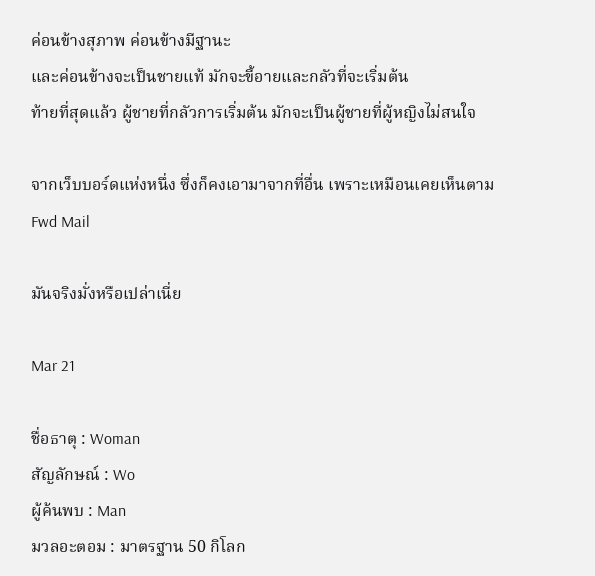ค่อนข้างสุภาพ ค่อนข้างมีฐานะ
และค่อนข้างจะเป็นชายแท้ มักจะขี้อายและกลัวที่จะเริ่มต้น
ท้ายที่สุดแล้ว ผู้ชายที่กลัวการเริ่มต้น มักจะเป็นผู้ชายที่ผู้หญิงไม่สนใจ

จากเว็บบอร์ดแห่งหนึ่ง ซึ่งก็คงเอามาจากที่อื่น เพราะเหมือนเคยเห็นตาม Fwd Mail

มันจริงมั่งหรือเปล่าเนี่ย

Mar 21

ชื่อธาตุ : Woman
สัญลักษณ์ : Wo
ผู้ค้นพบ : Man
มวลอะตอม : มาตรฐาน 50 กิโลก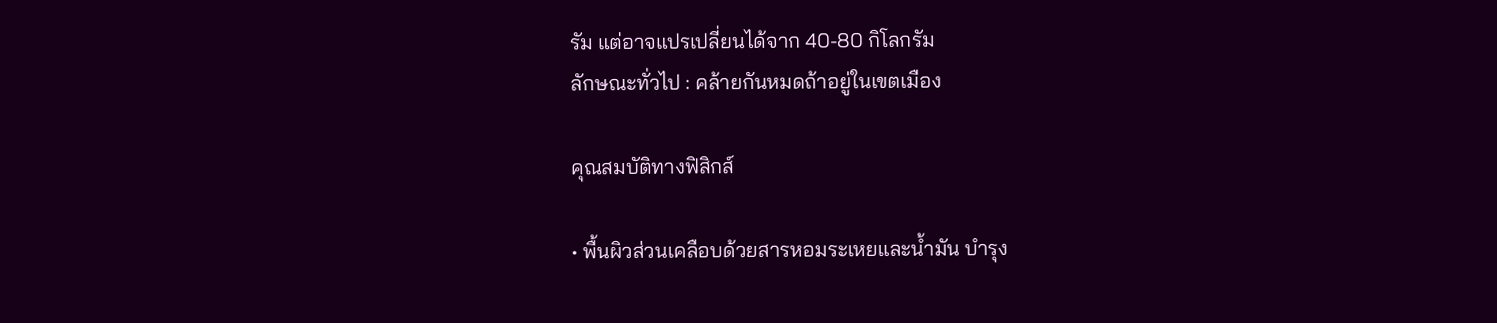รัม แต่อาจแปรเปลี่ยนได้จาก 40-80 กิโลกรัม
ลักษณะทั่วไป : คล้ายกันหมดถ้าอยู่ในเขตเมือง

คุณสมบัติทางฟิสิกส์

• พื้นผิวส่วนเคลือบด้วยสารหอมระเหยและน้ำมัน บำรุง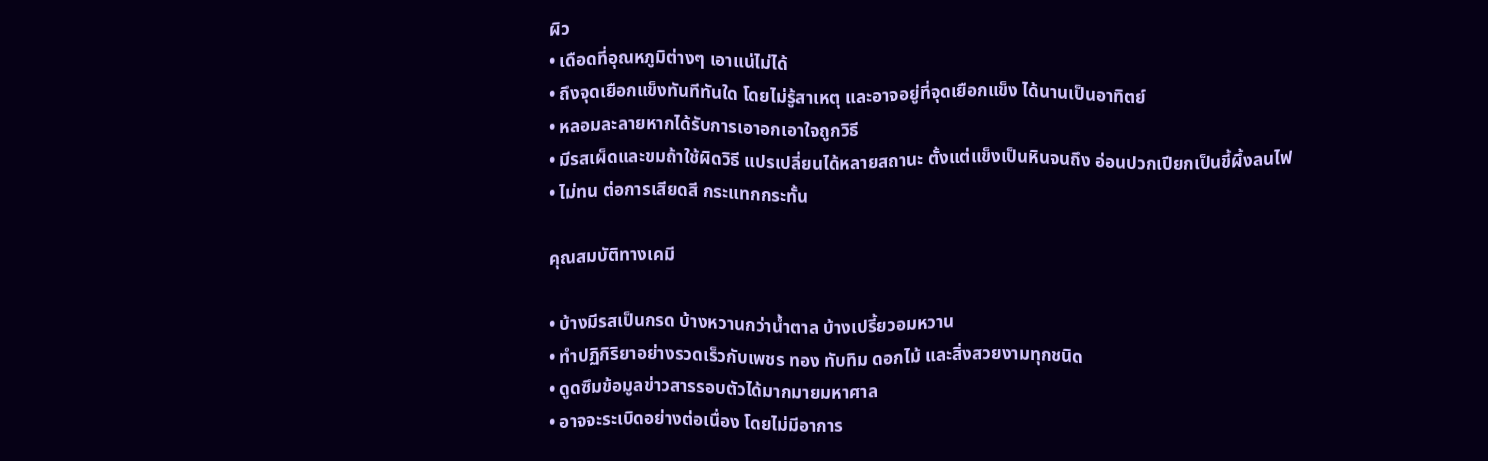ผิว
• เดือดที่อุณหภูมิต่างๆ เอาแน่ไม่ได้
• ถึงจุดเยือกแข็งทันทีทันใด โดยไม่รู้สาเหตุ และอาจอยู่ที่จุดเยือกแข็ง ได้นานเป็นอาทิตย์
• หลอมละลายหากได้รับการเอาอกเอาใจถูกวิธี
• มีรสเผ็ดและขมถ้าใช้ผิดวิธี แปรเปลี่ยนได้หลายสถานะ ตั้งแต่แข็งเป็นหินจนถึง อ่อนปวกเปียกเป็นขี้ผึ้งลนไฟ
• ไม่ทน ต่อการเสียดสี กระแทกกระทั้น

คุณสมบัติทางเคมี

• บ้างมีรสเป็นกรด บ้างหวานกว่าน้ำตาล บ้างเปรี้ยวอมหวาน
• ทำปฏิกิริยาอย่างรวดเร็วกับเพชร ทอง ทับทิม ดอกไม้ และสิ่งสวยงามทุกชนิด
• ดูดซึมข้อมูลข่าวสารรอบตัวได้มากมายมหาศาล
• อาจจะระเบิดอย่างต่อเนื่อง โดยไม่มีอาการ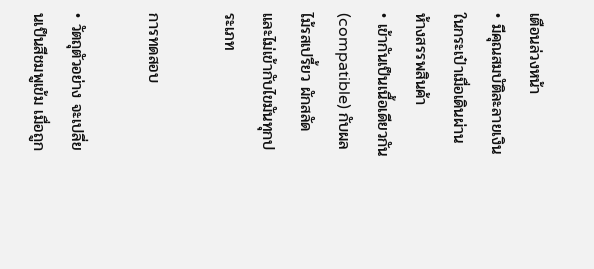เตือนล่วงหน้า
• มีคุณสมบัติละลายเงินในกระเป๋าเมื่อเดินผ่านห้างสรรพสินค้า
• เข้ากันเป็นเนื้อเดียวกัน (compatible) กับผลไม้รสเปรี้ยว ผักสลัด และไม่เข้ากับไขมันทุกประเภท

การทดสอบ

• วัตถุตัวอย่าง จะเปลี่ยนเป็นสีชมพูเข้ม เมื่อถูก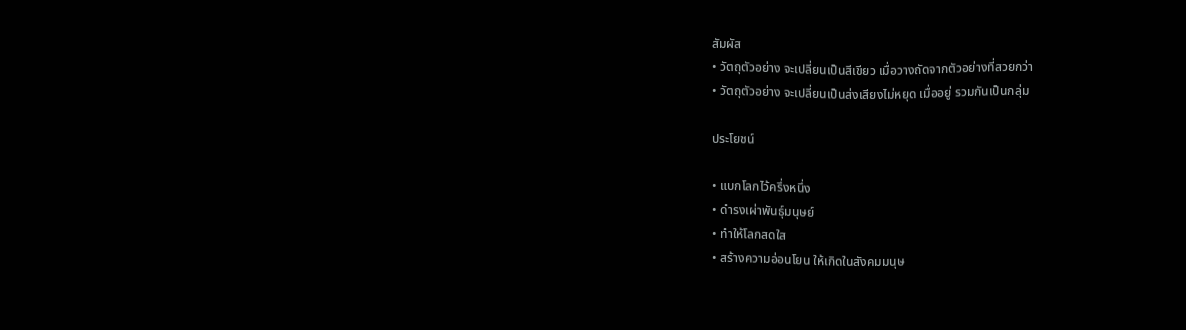สัมผัส
• วัตถุตัวอย่าง จะเปลี่ยนเป็นสีเขียว เมื่อวางถัดจากตัวอย่างที่สวยกว่า
• วัตถุตัวอย่าง จะเปลี่ยนเป็นส่งเสียงไม่หยุด เมื่ออยู่ รวมกันเป็นกลุ่ม

ประโยชน์

• แบกโลกไว้ครึ่งหนึ่ง
• ดำรงเผ่าพันธุ์มนุษย์
• ทำให้โลกสดใส
• สร้างความอ่อนโยน ให้เกิดในสังคมมนุษ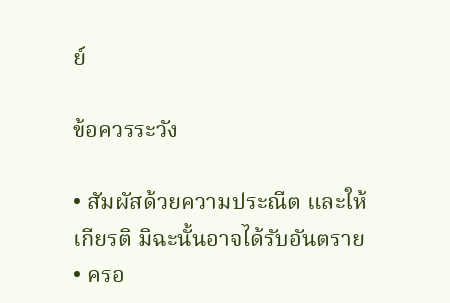ย์

ข้อควรระวัง

• สัมผัสด้วยความประณีต และให้เกียรติ มิฉะนั้นอาจได้รับอันตราย
• ครอ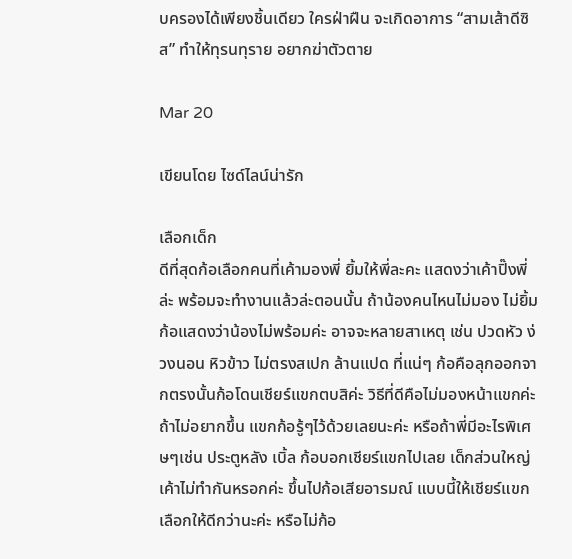บครองได้เพียงชิ้นเดียว ใครฝ่าฝืน จะเกิดอาการ “สามเส้าดีซิส” ทำให้ทุรนทุราย อยากฆ่าตัวตาย

Mar 20

เขียนโดย ไซด์ไลน์น่ารัก

เลือกเด็ก
ดีที่สุดก้อเลือกคนที่เค้ามองพี่ ยิ้มให้พี่ละคะ แสดงว่าเค้าปิ๊งพี่ล่ะ พร้อมจะทำงานแล้วล่ะตอนนั้น ถ้าน้องคนไหนไม่มอง ไม่ยิ้มก้อแสดงว่าน้องไม่พร้อมค่ะ อาจจะหลายสาเหตุ เช่น ปวดหัว ง่วงนอน หิวข้าว ไม่ตรงสเปก ล้านแปด ที่แน่ๆ ก้อคือลุกออกจากตรงนั้นก้อโดนเชียร์แขกตบสิค่ะ วิธีที่ดีคือไม่มองหน้าแขกค่ะ ถ้าไม่อยากขึ้น แขกก้อรู้ๆไว้ด้วยเลยนะค่ะ หรือถ้าพี่มีอะไรพิเศษๆเช่น ประตูหลัง เบิ้ล ก้อบอกเชียร์แขกไปเลย เด็กส่วนใหญ่เค้าไม่ทำกันหรอกค่ะ ขึ้นไปก้อเสียอารมณ์ แบบนี้ให้เชียร์แขกเลือกให้ดีกว่านะค่ะ หรือไม่ก้อ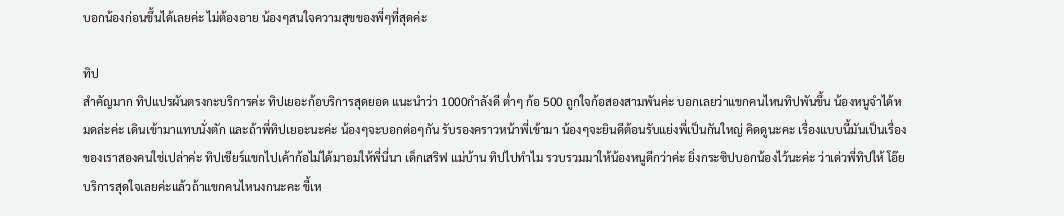บอกน้องก่อนขึ้นได้เลยค่ะ ไม่ต้องอาย น้องๆสนใจความสุขของพี่ๆที่สุดค่ะ

ทิป
สำคัญมาก ทิปแปรผันตรงกะบริการค่ะ ทิปเยอะก้อบริการสุดยอด แนะนำว่า 1000กำลังดี ต่ำๆ ก้อ 500 ถูกใจก้อสองสามพันค่ะ บอกเลยว่าแขกคนไหนทิปพันขึ้น น้องหนูจำได้หมดล่ะค่ะ เดินเข้ามาแทบนั่งตัก และถ้าพี่ทิปเยอะนะค่ะ น้องๆจะบอกต่อๆกัน รับรองคราวหน้าพี่เข้ามา น้องๆจะยินดีต้อนรับแย่งพี่เป็นกันใหญ่ คิดดูนะคะ เรื่องแบบนี้มันเป็นเรื่องของเราสองคนใช่เปล่าค่ะ ทิปเชียร์แขกไปเค้าก้อไม่ได้มาอมให้พี่นี่นา เด็กเสริฟ แม่บ้าน ทิปไปทำไม รวบรวมมาให้น้องหนูดีกว่าค่ะ ยิ่งกระซิปบอกน้องไว้นะค่ะ ว่าเด่วพี่ทิปให้ โอ๊ย บริการสุดใจเลยค่ะแล้วถ้าแขกคนไหนงกนะคะ ขี้เห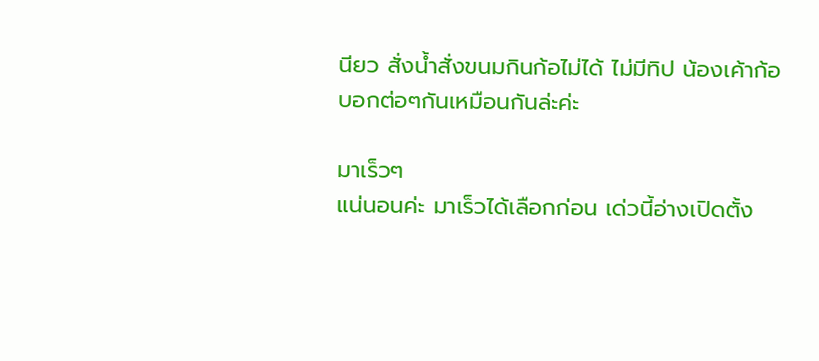นียว สั่งน้ำสั่งขนมกินก้อไม่ได้ ไม่มีทิป น้องเค้าก้อบอกต่อๆกันเหมือนกันล่ะค่ะ

มาเร็วๆ
แน่นอนค่ะ มาเร็วได้เลือกก่อน เด่วนี้อ่างเปิดตั้ง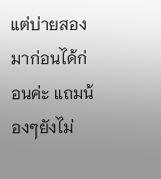แต่บ่ายสอง มาก่อนได้ก่อนค่ะ แถมน้องๆยังไม่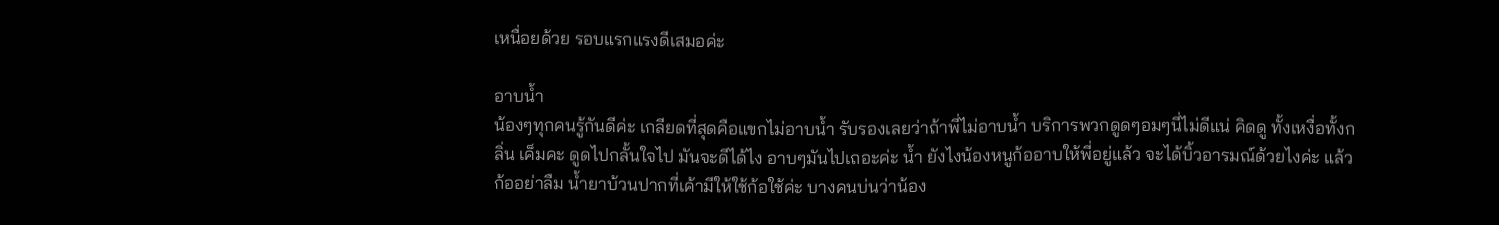เหนื่อยด้วย รอบแรกแรงดีเสมอค่ะ

อาบน้ำ
น้องๆทุกคนรู้กันดีค่ะ เกลียดที่สุดคือแขกไม่อาบน้ำ รับรองเลยว่าถ้าพี่ไม่อาบน้ำ บริการพวกดูดๆอมๆนี่ไม่ดีแน่ คิดดู ทั้งเหงื่อทั้งกลิ่น เค็มคะ ดูดไปกลั้นใจไป มันจะดีได้ไง อาบๆมันไปเถอะค่ะ น้ำ ยังไงน้องหนูก้ออาบให้พี่อยู่แล้ว จะได้บิ้วอารมณ์ด้วยไงค่ะ แล้วก้ออย่าลืม น้ำยาบ้วนปากที่เค้ามีให้ใช้ก้อใช้ค่ะ บางคนบ่นว่าน้อง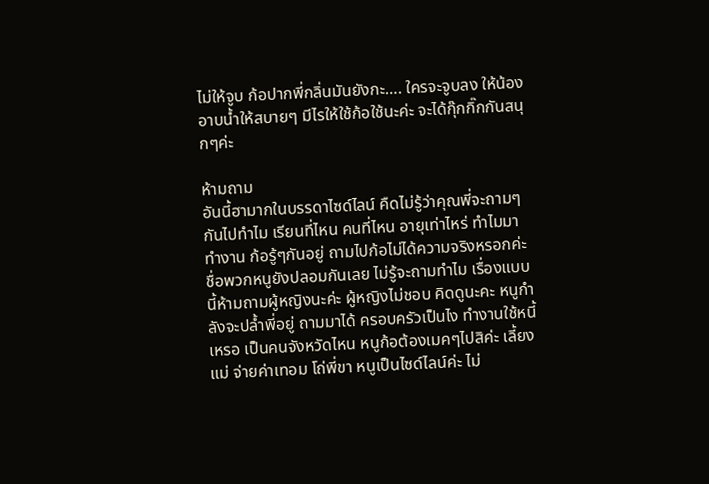ไม่ให้จูบ ก้อปากพี่กลิ่นมันยังกะ…. ใครจะจูบลง ให้น้องอาบน้ำให้สบายๆ มีไรให้ใช้ก้อใช้นะค่ะ จะได้กุ๊กกิ๊กกันสนุกๆค่ะ

ห้ามถาม
อันนี้ฮามากในบรรดาไซด์ไลน์ คืดไม่รู้ว่าคุณพี่จะถามๆกันไปทำไม เรียนที่ไหน คนที่ไหน อายุเท่าไหร่ ทำไมมาทำงาน ก้อรู้ๆกันอยู่ ถามไปก้อไม่ได้ความจริงหรอกค่ะ ชื่อพวกหนูยังปลอมกันเลย ไม่รู้จะถามทำไม เรื่องแบบนี้ห้ามถามผู้หญิงนะค่ะ ผู้หญิงไม่ชอบ คิดดูนะคะ หนูกำลังจะปล้ำพี่อยู่ ถามมาได้ ครอบครัวเป็นไง ทำงานใช้หนี้เหรอ เป็นคนจังหวัดไหน หนูก้อต้องเมคๆไปสิค่ะ เลี้ยงแม่ จ่ายค่าเทอม โถ่พี่ขา หนูเป็นไซด์ไลน์ค่ะ ไม่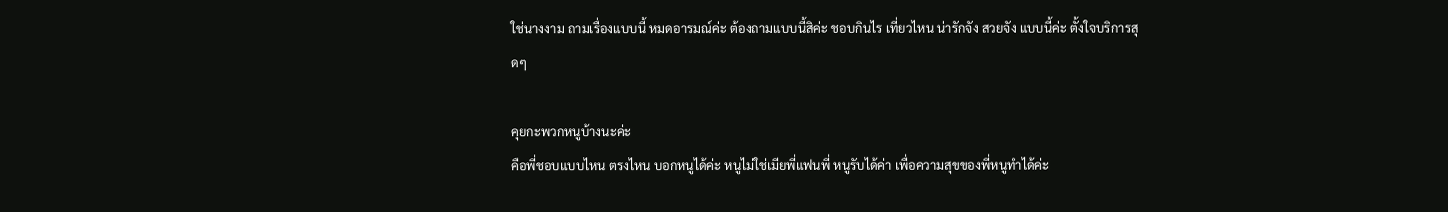ใช่นางงาม ถามเรื่องแบบนี้ หมดอารมณ์ค่ะ ต้องถามแบบนี้สิค่ะ ชอบกินไร เที่ยวไหน น่ารักจัง สวยจัง แบบนี้ค่ะ ตั้งใจบริการสุดๆ

คุยกะพวกหนูบ้างนะค่ะ
คือพี่ชอบแบบไหน ตรงไหน บอกหนูได้ค่ะ หนูไม่ใช่เมียพี่แฟนพี่ หนูรับได้ค่า เพื่อความสุขของพี่หนูทำได้ค่ะ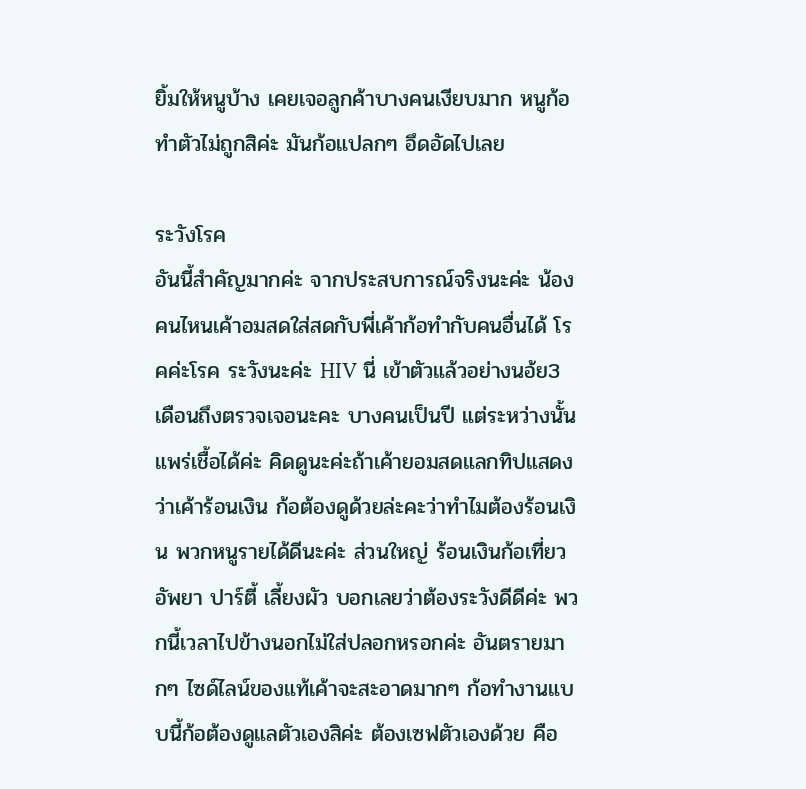ยิ้มให้หนูบ้าง เคยเจอลูกค้าบางคนเงียบมาก หนูก้อทำตัวไม่ถูกสิค่ะ มันก้อแปลกๆ อึดอัดไปเลย

ระวังโรค
อันนี้สำคัญมากค่ะ จากประสบการณ์จริงนะค่ะ น้องคนไหนเค้าอมสดใส่สดกับพี่เค้าก้อทำกับคนอื่นได้ โรคค่ะโรค ระวังนะค่ะ HIV นี่ เข้าตัวแล้วอย่างนอ้ย3เดือนถึงตรวจเจอนะคะ บางคนเป็นปี แต่ระหว่างนั้นแพร่เชื้อได้ค่ะ คิดดูนะค่ะถ้าเค้ายอมสดแลกทิปแสดงว่าเค้าร้อนเงิน ก้อต้องดูด้วยล่ะคะว่าทำไมต้องร้อนเงิน พวกหนูรายได้ดีนะค่ะ ส่วนใหญ่ ร้อนเงินก้อเที่ยว อัพยา ปาร์ตี้ เลี้ยงผัว บอกเลยว่าต้องระวังดีดีค่ะ พวกนี้เวลาไปข้างนอกไม่ใส่ปลอกหรอกค่ะ อันตรายมากๆ ไซด์ไลน์ของแท้เค้าจะสะอาดมากๆ ก้อทำงานแบบนี้ก้อต้องดูแลตัวเองสิค่ะ ต้องเซฟตัวเองด้วย คือ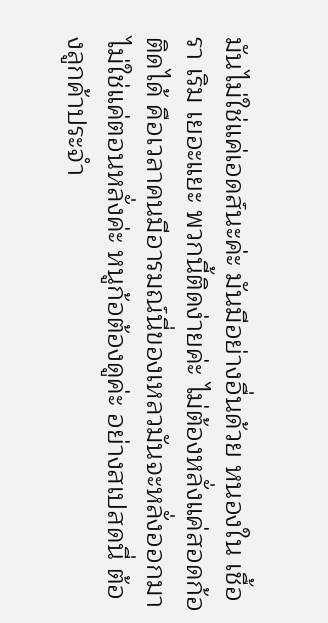มันไม่ใช่แค่เอดส์นะค่ะ มันมีอย่างอื่นด้วย หนองใน เชื้อรา เริม เยอะแยะ พวกนี้ติดง่ายค่ะ ไม่ต้องหลั่งแค่สอดก้อติดได้ คือเวลาคนมีอารมณ์นี่ของเหลวมันจะหลั่งออกมา ไม่ใช่แค่ตอนหลั่งค่ะ หนูก้อต้องดูค่ะ อย่างสเปสดนี่ ต้องลูกค้าประจำ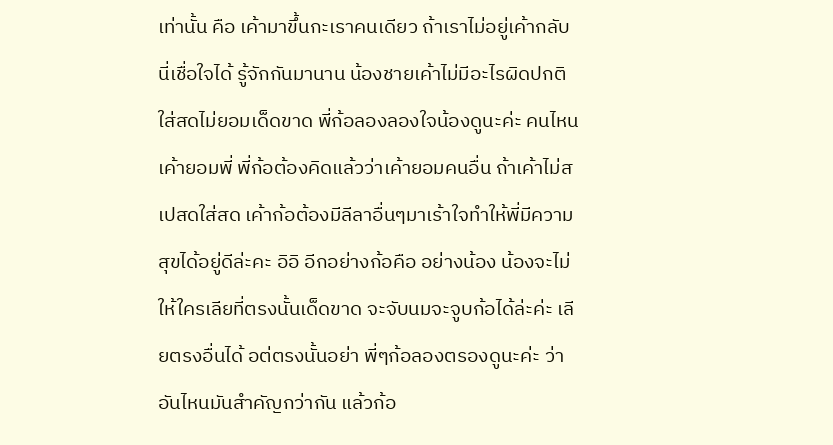เท่านั้น คือ เค้ามาขึ้นกะเราคนเดียว ถ้าเราไม่อยู่เค้ากลับ นี่เชื่อใจได้ รู้จักกันมานาน น้องชายเค้าไม่มีอะไรผิดปกติ ใส่สดไม่ยอมเด็ดขาด พี่ก้อลองลองใจน้องดูนะค่ะ คนไหนเค้ายอมพี่ พี่ก้อต้องคิดแล้วว่าเค้ายอมคนอื่น ถ้าเค้าไม่สเปสดใส่สด เค้าก้อต้องมีลีลาอื่นๆมาเร้าใจทำให้พี่มีความสุขได้อยู่ดีล่ะคะ อิอิ อีกอย่างก้อคือ อย่างน้อง น้องจะไม่ให้ใครเลียที่ตรงนั้นเด็ดขาด จะจับนมจะจูบก้อได้ล่ะค่ะ เลียตรงอื่นได้ อต่ตรงนั้นอย่า พี่ๆก้อลองตรองดูนะค่ะ ว่าอันไหนมันสำคัญกว่ากัน แล้วก้อ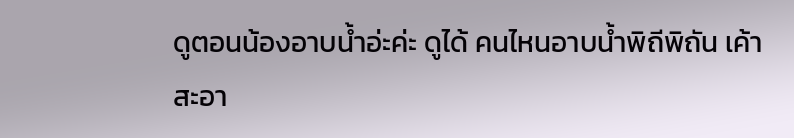ดูตอนน้องอาบน้ำอ่ะค่ะ ดูได้ คนไหนอาบน้ำพิถีพิถัน เค้าสะอา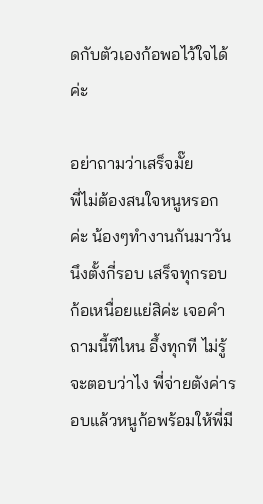ดกับตัวเองก้อพอไว้ใจได้ค่ะ

อย่าถามว่าเสร็จมั๊ย
พี่ไม่ต้องสนใจหนูหรอกค่ะ น้องๆทำงานกันมาวันนึงตั้งกี่รอบ เสร็จทุกรอบก้อเหนื่อยแย่สิค่ะ เจอคำถามนี้ทีไหน อึ้งทุกที ไม่รู้จะตอบว่าไง พี่จ่ายตังค่ารอบแล้วหนูก้อพร้อมให้พี่มี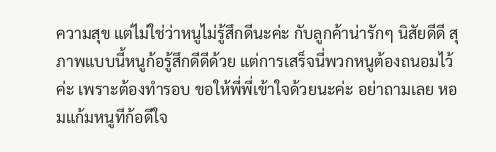ความสุข แต่ไม่ใช่ว่าหนูไม่รู้สึกดีนะค่ะ กับลูกค้าน่ารักๆ นิสัยดีดี สุภาพแบบนี้หนูก้อรู้สึกดีดีด้วย แต่การเสร็จนี่พวกหนูต้องถนอมไว้ค่ะ เพราะต้องทำรอบ ขอให้พี่พี่เข้าใจด้วยนะค่ะ อย่าถามเลย หอมแก้มหนูทีก้อดีใจ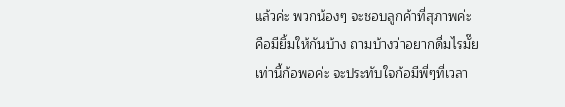แล้วค่ะ พวกน้องๆ จะชอบลูกค้าที่สุภาพค่ะ คือมียิ้มให้กันบ้าง ถามบ้างว่าอยากดื่มไรมั๊ย เท่านี้ก้อพอค่ะ จะประทับใจก้อมีพี่ๆที่เวลา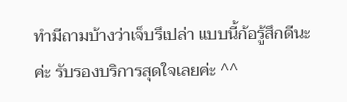ทำมีถามบ้างว่าเจ็บรึเปล่า แบบนี้ก้อรู้สึกดีนะค่ะ รับรองบริการสุดใจเลยค่ะ ^^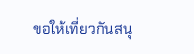ขอให้เที่ยวกันสนุ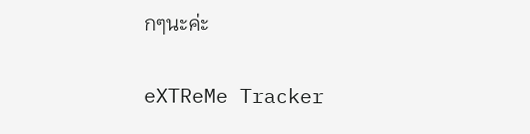กๆนะค่ะ

eXTReMe Tracker